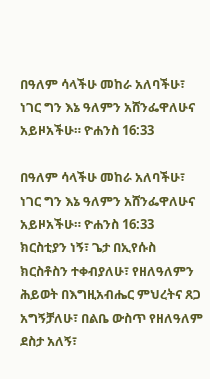በዓለም ሳላችሁ መከራ አለባችሁ፣ ነገር ግን እኔ ዓለምን አሸንፌዋለሁና አይዞአችሁ። ዮሐንስ 16:33

በዓለም ሳላችሁ መከራ አለባችሁ፣ ነገር ግን እኔ ዓለምን አሸንፌዋለሁና አይዞአችሁ። ዮሐንስ 16:33
ክርስቲያን ነኝ፣ ጌታ በኢየሱስ ክርስቶስን ተቀብያለሁ፣ የዘለዓለምን ሕይወት በእግዚአብሔር ምህረትና ጸጋ አግኝቻለሁ፣ በልቤ ውስጥ የዘለዓለም ደስታ አለኝ፣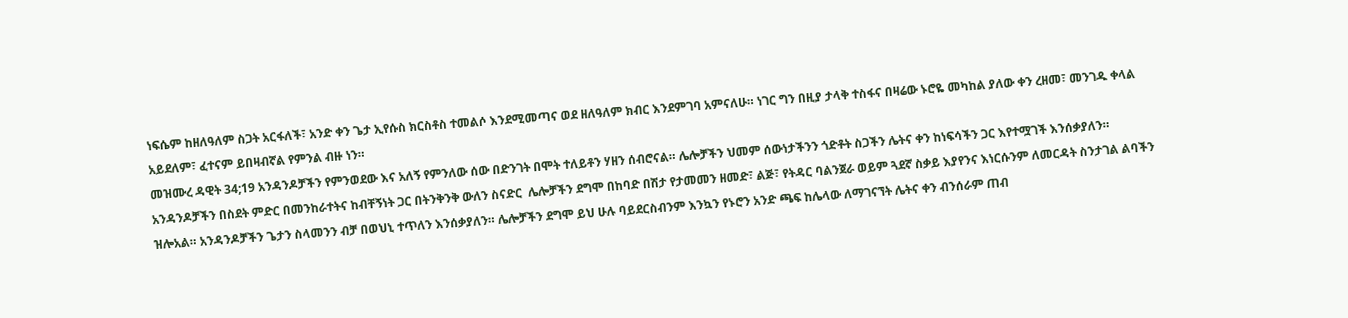ነፍሴም ከዘለዓለም ስጋት አርፋለች፣ አንድ ቀን ጌታ ኢየሱስ ክርስቶስ ተመልሶ እንደሚመጣና ወደ ዘለዓለም ክብር እንደምገባ አምናለሁ። ነገር ግን በዚያ ታላቅ ተስፋና በዛሬው ኑሮዬ መካከል ያለው ቀን ረዘመ፣ መንገዱ ቀላል አይደለም፣ ፈተናም ይበዛብኛል የምንል ብዙ ነን።
መዝሙረ ዳዊት 34;19 አንዳንዶቻችን የምንወደው እና አለኝ የምንለው ሰው በድንገት በሞት ተለይቶን ሃዘን ሰብሮናል። ሌሎቻችን ህመም ሰውነታችንን ጎድቶት ስጋችን ሌትና ቀን ከነፍሳችን ጋር እየተሟገች እንሰቃያለን። አንዳንዶቻችን በስደት ምድር በመንከራተትና ከብቸኝነት ጋር በትንቅንቅ ውለን ስናድር  ሌሎቻችን ደግሞ በከባድ በሽታ የታመመን ዘመድ፣ ልጅ፣ የትዳር ባልንጀራ ወይም ጓደኛ ስቃይ እያየንና እነርሱንም ለመርዳት ስንታገል ልባችን ዝሎአል። አንዳንዶቻችን ጌታን ስላመንን ብቻ በወህኒ ተጥለን እንሰቃያለን። ሌሎቻችን ደግሞ ይህ ሁሉ ባይደርስብንም እንኳን የኑሮን አንድ ጫፍ ከሌላው ለማገናኘት ሌትና ቀን ብንሰራም ጠብ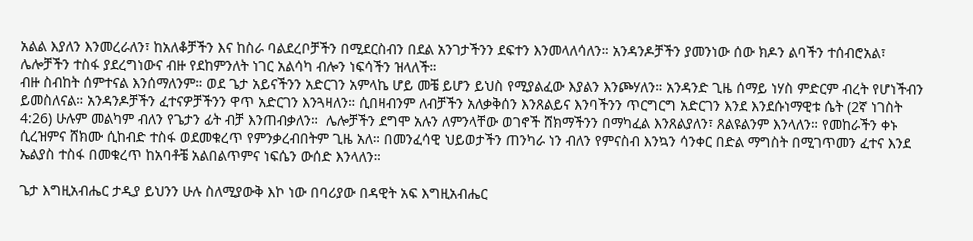አልል እያለን እንመረራለን፣ ከአለቆቻችን እና ከስራ ባልደረቦቻችን በሚደርስብን በደል አንገታችንን ደፍተን እንመላለሳለን። አንዳንዶቻችን ያመንነው ሰው ክዶን ልባችን ተሰብሮአል፣ ሌሎቻችን ተስፋ ያደረግነውና ብዙ የደከምንለት ነገር አልሳካ ብሎን ነፍሳችን ዝላለች።
ብዙ ስብከት ሰምተናል እንሰማለንም። ወደ ጌታ አይናችንን አድርገን አምላኬ ሆይ መቼ ይሆን ይህስ የሚያልፈው እያልን እንጮሃለን። አንዳንድ ጊዜ ሰማይ ነሃስ ምድርም ብረት የሆነችብን ይመስለናል። አንዳንዶቻችን ፈተናዎቻችንን ዋጥ አድርገን እንጓዛለን። ሲበዛብንም ለብቻችን አለቃቅሰን እንጸልይና እንባችንን ጥርግርግ አድርገን እንደ እንደሱነማዊቱ ሴት (2ኛ ነገስት 4:26) ሁሉም መልካም ብለን የጌታን ፊት ብቻ እንጠብቃለን።  ሌሎቻችን ደግሞ አሉን ለምንላቸው ወገኖች ሸክማችንን በማካፈል እንጸልያለን፣ ጸልዩልንም እንላለን። የመከራችን ቀኑ ሲረዝምና ሸክሙ ሲከብድ ተስፋ ወደመቁረጥ የምንቃረብበትም ጊዜ አለ። በመንፈሳዊ ህይወታችን ጠንካራ ነን ብለን የምናስብ እንኳን ሳንቀር በድል ማግስት በሚገጥመን ፈተና እንደ ኤልያስ ተስፋ በመቁረጥ ከአባቶቼ አልበልጥምና ነፍሴን ውሰድ እንላለን።

ጌታ እግዚአብሔር ታዲያ ይህንን ሁሉ ስለሚያውቅ እኮ ነው በባሪያው በዳዊት አፍ እግዚአብሔር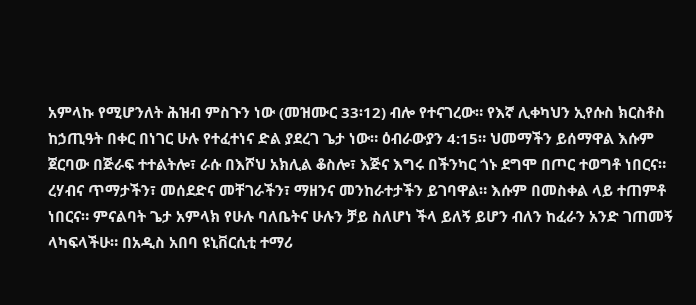አምላኩ የሚሆንለት ሕዝብ ምስጉን ነው (መዝሙር 33፡12) ብሎ የተናገረው። የእኛ ሊቀካህን ኢየሱስ ክርስቶስ ከኃጢዓት በቀር በነገር ሁሉ የተፈተነና ድል ያደረገ ጌታ ነው። ዕብራውያን 4:15። ህመማችን ይሰማዋል እሱም ጀርባው በጅራፍ ተተልትሎ፣ ራሱ በእሾህ አክሊል ቆስሎ፣ እጅና እግሩ በችንካር ጎኑ ደግሞ በጦር ተወግቶ ነበርና። ረሃብና ጥማታችን፣ መሰደድና መቸገራችን፣ ማዘንና መንከራተታችን ይገባዋል። እሱም በመስቀል ላይ ተጠምቶ ነበርና። ምናልባት ጌታ አምላክ የሁሉ ባለቤትና ሁሉን ቻይ ስለሆነ ችላ ይለኝ ይሆን ብለን ከፈራን አንድ ገጠመኝ ላካፍላችሁ። በአዲስ አበባ ዩኒቨርሲቲ ተማሪ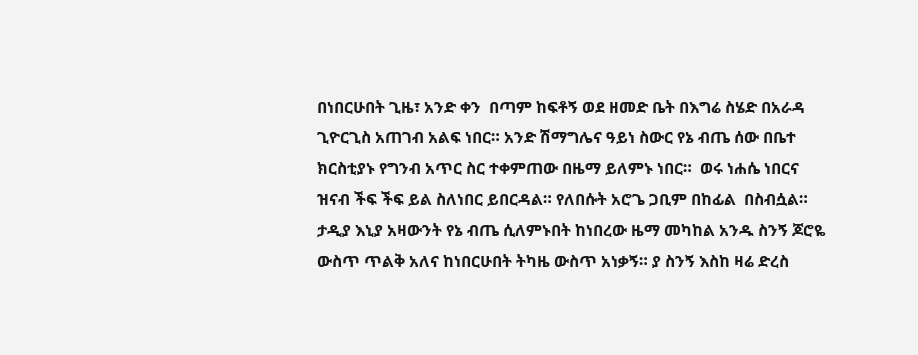በነበርሁበት ጊዜ፣ አንድ ቀን  በጣም ከፍቶኝ ወደ ዘመድ ቤት በእግሬ ስሄድ በአራዳ ጊዮርጊስ አጠገብ አልፍ ነበር። አንድ ሽማግሌና ዓይነ ስውር የኔ ብጤ ሰው በቤተ ክርስቲያኑ የግንብ አጥር ስር ተቀምጠው በዜማ ይለምኑ ነበር።  ወሩ ነሐሴ ነበርና ዝናብ ችፍ ችፍ ይል ስለነበር ይበርዳል። የለበሱት አሮጌ ጋቢም በከፊል  በስብሷል። ታዲያ እኒያ አዛውንት የኔ ብጤ ሲለምኑበት ከነበረው ዜማ መካከል አንዱ ስንኝ ጆሮዬ ውስጥ ጥልቅ አለና ከነበርሁበት ትካዜ ውስጥ አነቃኝ። ያ ስንኝ እስከ ዛሬ ድረስ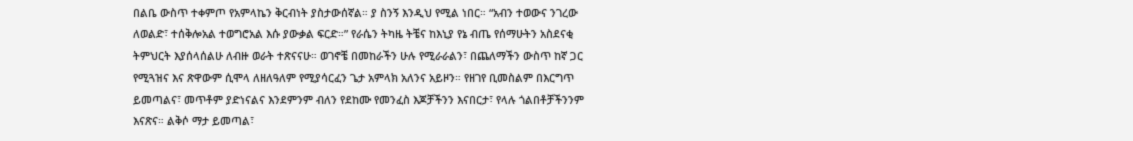በልቤ ውስጥ ተቀምጦ የአምላኬን ቅርብነት ያስታውሰኛል። ያ ስንኝ እንዲህ የሚል ነበር። “አብን ተወውና ንገረው ለወልድ፣ ተሰቅሎአል ተወግሮአል እሱ ያውቃል ፍርድ።” የራሴን ትካዜ ትቼና ከእኒያ የኔ ብጤ የሰማሁትን አስደናቂ ትምህርት እያሰላሰልሁ ለብዙ ወራት ተጽናናሁ። ወገኖቼ በመከራችን ሁሉ የሚራራልን፣ በጨለማችን ውስጥ ከኛ ጋር የሚጓዝና እና ጽዋውም ሲሞላ ለዘለዓለም የሚያሳርፈን ጌታ አምላክ አለንና አይዞን። የዘገየ ቢመስልም በእርግጥ ይመጣልና፣ መጥቶም ያድነናልና እንደምንም ብለን የደከሙ የመንፈስ እጆቻችንን እናበርታ፣ የላሉ ጎልበቶቻችንንም እናጽና። ልቅሶ ማታ ይመጣል፣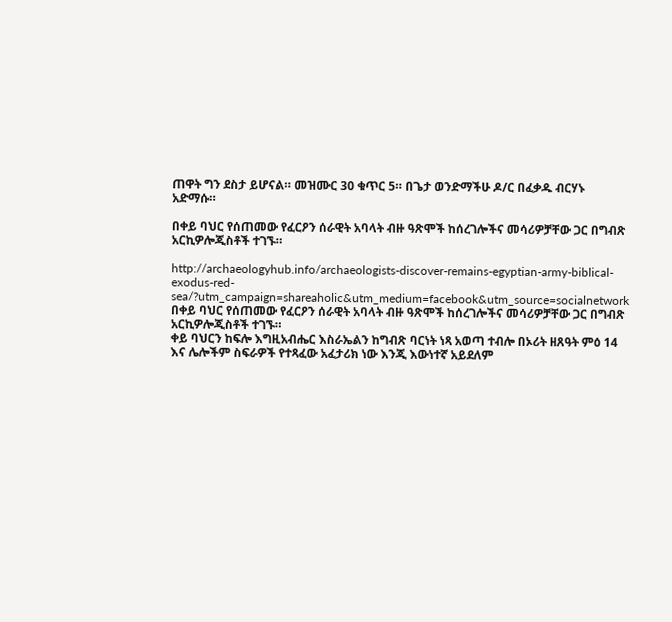ጠዋት ግን ደስታ ይሆናል። መዝሙር 30 ቁጥር 5። በጌታ ወንድማችሁ ዶ/ር በፈቃዱ ብርሃኑ አድማሱ።

በቀይ ባህር የሰጠመው የፈርዖን ሰራዊት አባላት ብዙ ዓጽሞች ከሰረገሎችና መሳሪዎቻቸው ጋር በግብጽ አርኪዎሎጂስቶች ተገኙ።

http://archaeologyhub.info/archaeologists-discover-remains-egyptian-army-biblical-exodus-red-sea/?utm_campaign=shareaholic&utm_medium=facebook&utm_source=socialnetwork
በቀይ ባህር የሰጠመው የፈርዖን ሰራዊት አባላት ብዙ ዓጽሞች ከሰረገሎችና መሳሪዎቻቸው ጋር በግብጽ አርኪዎሎጂስቶች ተገኙ።
ቀይ ባህርን ከፍሎ እግዚአብሔር እስራኤልን ከግብጽ ባርነት ነጻ አወጣ ተብሎ በኦሪት ዘጸዓት ምዕ 14 እና ሌሎችም ስፍራዎች የተጻፈው አፈታሪክ ነው እንጂ እውነተኛ አይደለም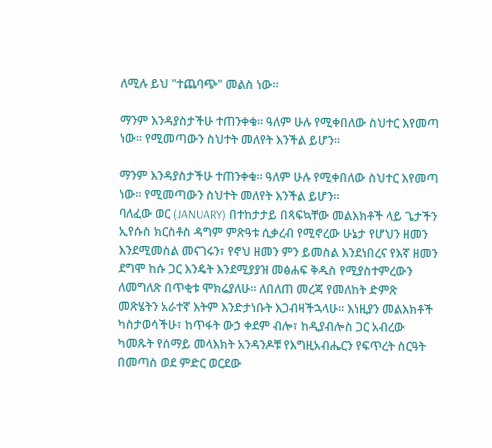ለሚሉ ይህ "ተጨባጭ" መልስ ነው።

ማንም እንዳያስታችሁ ተጠንቀቁ። ዓለም ሁሉ የሚቀበለው ስህተር እየመጣ ነው። የሚመጣውን ስህተት መለየት እንችል ይሆን።

ማንም እንዳያስታችሁ ተጠንቀቁ። ዓለም ሁሉ የሚቀበለው ስህተር እየመጣ ነው። የሚመጣውን ስህተት መለየት እንችል ይሆን።
ባለፈው ወር (JANUARY) በተከታታይ በጻፍኳቸው መልእክቶች ላይ ጌታችን ኢየሱስ ክርስቶስ ዳግም ምጽዓቱ ሲቃረብ የሚኖረው ሁኔታ የሆህን ዘመን እንደሚመስል መናገሩን፣ የኖህ ዘመን ምን ይመስል እንደነበረና የእኛ ዘመን ደግሞ ከሱ ጋር እንዴት እንደሚያያዝ መፅሐፍ ቅዱስ የሚያስተምረውን ለመግለጽ በጥቂቱ ሞክሬያለሁ። ለበለጠ መረጃ የመለከት ድምጽ መጽሄትን አራተኛ እትም እንድታነቡት እጋብዛችኋላሁ። እነዚያን መልእክቶች ካስታወሳችሁ፣ ከጥፋት ውኃ ቀደም ብሎ፣ ከዲያብሎስ ጋር አብረው ካመጹት የሰማይ መላእክት አንዳንዶቹ የእግዚአብሔርን የፍጥረት ስርዓት በመጣስ ወደ ምድር ወርደው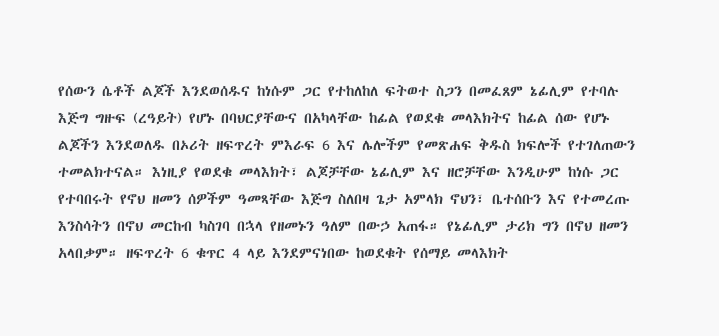የሰውን ሴቶች ልጆች እንደወሰዱና ከነሱም ጋር የተከለከለ ፍትወተ ስጋን በመፈጸም ኔፊሊም የተባሉ እጅግ ግዙፍ (ረዓይት) የሆኑ በባህርያቸውና በአካላቸው ከፊል የወደቁ መላእክትና ከፊል ሰው የሆኑ ልጆችን እንደወለዱ በኦሪት ዘፍጥረት ምእራፍ 6 እና ሌሎችም የመጽሐፍ ቅዱስ ክፍሎች የተገለጠውን ተመልክተናል። እነዚያ የወደቁ መላእክት፣ ልጆቻቸው ኔፊሊም እና ዘሮቻቸው እንዲሁም ከነሱ ጋር የተባበሩት የኖህ ዘመን ሰዎችም ዓመጻቸው እጅግ ስለበዛ ጌታ አምላክ ኖህን፣ ቤተሰቡን እና የተመረጡ እንስሳትን በኖህ መርከብ ካስገባ በኋላ የዘመኑን ዓለም በውኃ አጠፋ። የኔፊሊም ታሪክ ግን በኖህ ዘመን አላበቃም። ዘፍጥረት 6 ቁጥር 4 ላይ እንደምናነበው ከወደቁት የሰማይ መላእክት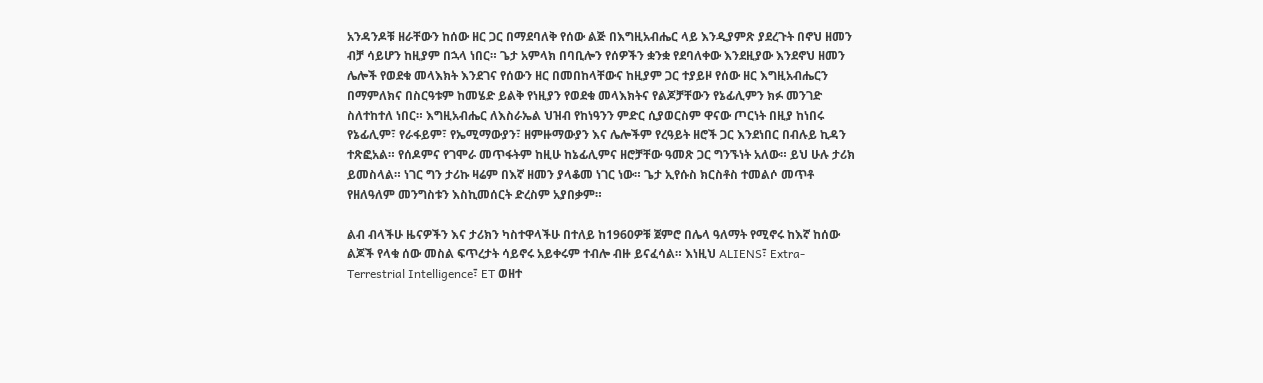አንዳንዶቹ ዘራቸውን ከሰው ዘር ጋር በማደባለቅ የሰው ልጅ በእግዚአብሔር ላይ እንዲያምጽ ያደረጉት በኖህ ዘመን ብቻ ሳይሆን ከዚያም በኋላ ነበር። ጌታ አምላክ በባቢሎን የሰዎችን ቋንቋ የደባለቀው እንደዚያው እንደኖህ ዘመን ሌሎች የወደቁ መላእክት እንደገና የሰውን ዘር በመበከላቸውና ከዚያም ጋር ተያይዞ የሰው ዘር እግዚአብሔርን በማምለክና በስርዓቱም ከመሄድ ይልቅ የነዚያን የወደቁ መላእክትና የልጆቻቸውን የኔፊሊምን ክፉ መንገድ ስለተከተለ ነበር። እግዚአብሔር ለእስራኤል ህዝብ የከነዓንን ምድር ሲያወርስም ዋናው ጦርነት በዚያ ከነበሩ የኔፊሊም፣ የራፋይም፣ የኤሚማውያን፣ ዘምዙማውያን እና ሌሎችም የረዓይት ዘሮች ጋር እንደነበር በብሉይ ኪዳን ተጽፎአል። የሰዶምና የገሞራ መጥፋትም ከዚሁ ከኔፊሊምና ዘሮቻቸው ዓመጽ ጋር ግንኙነት አለው። ይህ ሁሉ ታሪክ ይመስላል። ነገር ግን ታሪኩ ዛሬም በእኛ ዘመን ያላቆመ ነገር ነው። ጌታ ኢየሱስ ክርስቶስ ተመልሶ መጥቶ የዘለዓለም መንግስቱን እስኪመሰርት ድረስም አያበቃም።

ልብ ብላችሁ ዜናዎችን እና ታሪክን ካስተዋላችሁ በተለይ ከ1960ዎቹ ጀምሮ በሌላ ዓለማት የሚኖሩ ከእኛ ከሰው ልጆች የላቁ ሰው መስል ፍጥረታት ሳይኖሩ አይቀሩም ተብሎ ብዙ ይናፈሳል። እነዚህ ALIENS፣ Extra-Terrestrial Intelligence፣ ET ወዘተ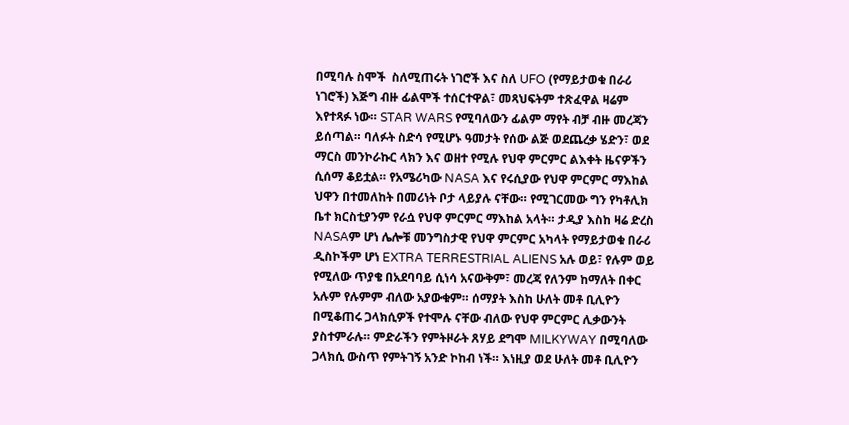በሚባሉ ስሞች  ስለሚጠሩት ነገሮች እና ስለ UFO (የማይታወቁ በራሪ ነገሮች) እጅግ ብዙ ፊልሞች ተሰርተዋል፣ መጻህፍትም ተጽፈዋል ዛሬም እየተጻፉ ነው። STAR WARS የሚባለውን ፊልም ማየት ብቻ ብዙ መረጃን ይሰጣል። ባለፉት ስድሳ የሚሆኑ ዓመታት የሰው ልጅ ወደጨረቃ ሄድን፣ ወደ ማርስ መንኮራኩር ላክን እና ወዘተ የሚሉ የህዋ ምርምር ልእቀት ዜናዎችን ሲሰማ ቆይቷል። የአሜሪካው NASA እና የሩሲያው የህዋ ምርምር ማእከል ህዋን በተመለከት በመሪነት ቦታ ላይያሉ ናቸው። የሚገርመው ግን የካቶሊክ ቤተ ክርስቲያንም የራሷ የህዋ ምርምር ማእከል አላት። ታዲያ እስከ ዛሬ ድረስ NASAም ሆነ ሌሎቹ መንግስታዊ የህዋ ምርምር አካላት የማይታወቁ በራሪ ዲስኮችም ሆነ EXTRA TERRESTRIAL ALIENS አሉ ወይ፣ የሉም ወይ የሚለው ጥያቄ በአደባባይ ሲነሳ አናውቅም፣ መረጃ የለንም ከማለት በቀር አሉም የሉምም ብለው አያውቁም። ሰማያት እስከ ሁለት መቶ ቢሊዮን በሚቆጠሩ ጋላክሲዎች የተሞሉ ናቸው ብለው የህዋ ምርምር ሊቃውንት ያስተምራሉ። ምድራችን የምትዞራት ጸሃይ ደግሞ MILKYWAY በሚባለው ጋላክሲ ውስጥ የምትገኝ አንድ ኮከብ ነች። እነዚያ ወደ ሁለት መቶ ቢሊዮን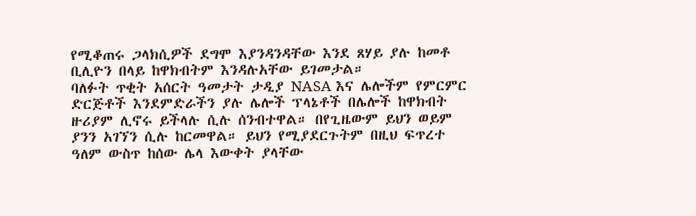የሚቆጠሩ ጋላክሲዎች ደግሞ እያንዳንዳቸው እንደ ጸሃይ ያሉ ከመቶ ቢሊዮን በላይ ከዋክብትም እንዳሉአቸው ይገመታል።
ባለፉት ጥቂት አሰርት ዓመታት ታዲያ NASA እና ሌሎችም የምርምር ድርጅቶች እንደምድራችን ያሉ ሌሎች ፕላኔቶች በሌሎች ከዋክብት ዙሪያም ሊኖሩ ይችላሉ ሲሉ ሰንብተዋል። በየጊዜውም ይህን ወይም ያንን አገኘን ሲሉ ከርመዋል። ይህን የሚያደርጉትም በዚህ ፍጥረተ ዓለም ውስጥ ከሰው ሌላ እውቀት ያላቸው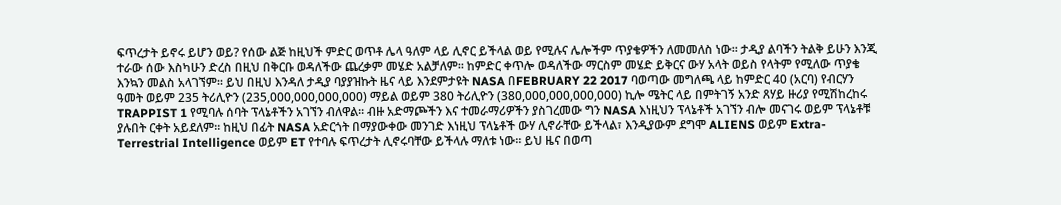ፍጥረታት ይኖሩ ይሆን ወይ? የሰው ልጅ ከዚህች ምድር ወጥቶ ሌላ ዓለም ላይ ሊኖር ይችላል ወይ የሚሉና ሌሎችም ጥያቄዎችን ለመመለስ ነው። ታዲያ ልባችን ትልቅ ይሁን እንጂ ተራው ሰው እስካሁን ድረስ በዚህ በቅርቡ ወዳለችው ጨረቃም መሄድ አልቻለም። ከምድር ቀጥሎ ወዳለችው ማርስም መሄድ ይቅርና ውሃ አላት ወይስ የላትም የሚለው ጥያቄ እንኳን መልስ አላገኘም። ይህ በዚህ እንዳለ ታዲያ ባያያዝኩት ዜና ላይ እንደምታዩት NASA በFEBRUARY 22 2017 ባወጣው መግለጫ ላይ ከምድር 40 (አርባ) የብርሃን ዓመት ወይም 235 ትሪሊዮን (235,000,000,000,000) ማይል ወይም 380 ትሪሊዮን (380,000,000,000,000) ኪሎ ሜትር ላይ በምትገኝ አንድ ጸሃይ ዙሪያ የሚሽከረከሩ TRAPPIST 1 የሚባሉ ሰባት ፕላኔቶችን አገኘን ብለዋል። ብዙ አድማጮችን እና ተመራማሪዎችን ያስገረመው ግን NASA እነዚህን ፕላኔቶች አገኘን ብሎ መናገሩ ወይም ፕላኔቶቹ ያሉበት ርቀት አይደለም። ከዚህ በፊት NASA አድርጎት በማያውቀው መንገድ እነዚህ ፕላኔቶች ውሃ ሊኖራቸው ይችላል፣ እንዲያውም ደግሞ ALIENS ወይም Extra-Terrestrial Intelligence ወይም ET የተባሉ ፍጥረታት ሊኖሩባቸው ይችላሉ ማለቱ ነው። ይህ ዜና በወጣ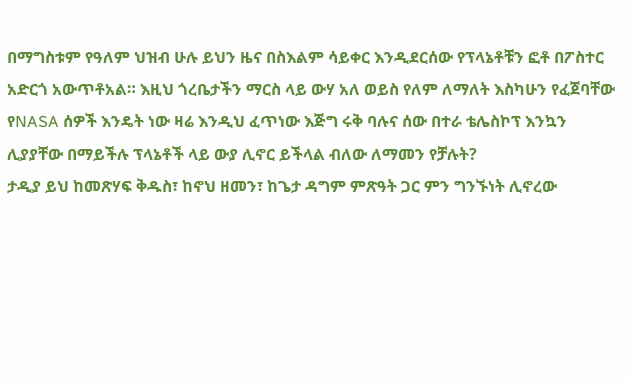በማግስቱም የዓለም ህዝብ ሁሉ ይህን ዜና በስእልም ሳይቀር እንዲደርሰው የፕላኔቶቹን ፎቶ በፖስተር አድርጎ አውጥቶአል። እዚህ ጎረቤታችን ማርስ ላይ ውሃ አለ ወይስ የለም ለማለት እስካሁን የፈጀባቸው የNASA ሰዎች እንዴት ነው ዛሬ እንዲህ ፈጥነው እጅግ ሩቅ ባሉና ሰው በተራ ቴሌስኮፕ እንኳን ሊያያቸው በማይችሉ ፕላኔቶች ላይ ውያ ሊኖር ይችላል ብለው ለማመን የቻሉት?
ታዲያ ይህ ከመጽሃፍ ቅዱስ፣ ከኖህ ዘመን፣ ከጌታ ዳግም ምጽዓት ጋር ምን ግንኙነት ሊኖረው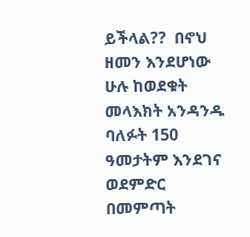ይችላል??  በኖህ ዘመን እንደሆነው ሁሉ ከወደቁት መላእክት አንዳንዱ ባለፉት 150 ዓመታትም እንደገና ወደምድር በመምጣት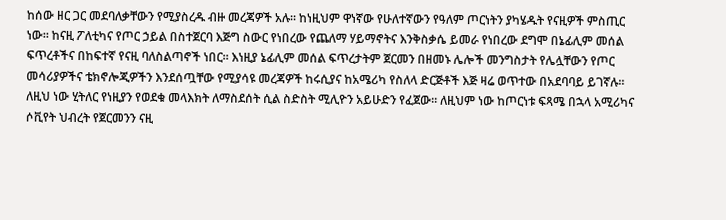ከሰው ዘር ጋር መደባለቃቸውን የሚያስረዱ ብዙ መረጃዎች አሉ። ከነዚህም ዋነኛው የሁለተኛውን የዓለም ጦርነትን ያካሄዱት የናዚዎች ምስጢር ነው። ከናዚ ፖለቲካና የጦር ኃይል በስተጀርባ እጅግ ስውር የነበረው የጨለማ ሃይማኖትና እንቅስቃሴ ይመራ የነበረው ደግሞ በኔፊሊም መሰል ፍጥረቶችና በከፍተኛ የናዚ ባለስልጣኖች ነበር። እነዚያ ኔፊሊም መሰል ፍጥረታትም ጀርመን በዘመኑ ሌሎች መንግስታት የሌሏቸውን የጦር መሳሪያዎችና ቴክኖሎጂዎችን እንደሰጧቸው የሚያሳዩ መረጃዎች ከሩሲያና ከአሜሪካ የስለላ ድርጅቶች እጅ ዛሬ ወጥተው በአደባባይ ይገኛሉ። ለዚህ ነው ሂትለር የነዚያን የወደቁ መላእክት ለማስደሰት ሲል ስድስት ሚሊዮን አይሁድን የፈጀው። ለዚህም ነው ከጦርነቱ ፍጻሜ በኋላ አሚሪካና ሶቪየት ህብረት የጀርመንን ናዚ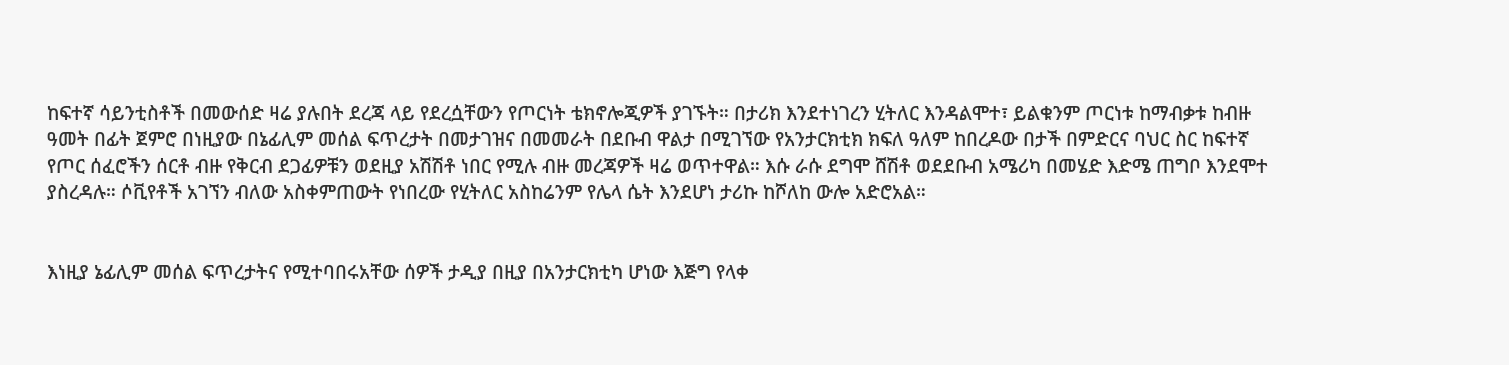ከፍተኛ ሳይንቲስቶች በመውሰድ ዛሬ ያሉበት ደረጃ ላይ የደረሷቸውን የጦርነት ቴክኖሎጂዎች ያገኙት። በታሪክ እንደተነገረን ሂትለር እንዳልሞተ፣ ይልቁንም ጦርነቱ ከማብቃቱ ከብዙ ዓመት በፊት ጀምሮ በነዚያው በኔፊሊም መሰል ፍጥረታት በመታገዝና በመመራት በደቡብ ዋልታ በሚገኘው የአንታርክቲክ ክፍለ ዓለም ከበረዶው በታች በምድርና ባህር ስር ከፍተኛ የጦር ሰፈሮችን ሰርቶ ብዙ የቅርብ ደጋፊዎቹን ወደዚያ አሽሽቶ ነበር የሚሉ ብዙ መረጃዎች ዛሬ ወጥተዋል። እሱ ራሱ ደግሞ ሸሽቶ ወደደቡብ አሜሪካ በመሄድ እድሜ ጠግቦ እንደሞተ ያስረዳሉ። ሶቪየቶች አገኘን ብለው አስቀምጠውት የነበረው የሂትለር አስከሬንም የሌላ ሴት እንደሆነ ታሪኩ ከሾለከ ውሎ አድሮአል።


እነዚያ ኔፊሊም መሰል ፍጥረታትና የሚተባበሩአቸው ሰዎች ታዲያ በዚያ በአንታርክቲካ ሆነው እጅግ የላቀ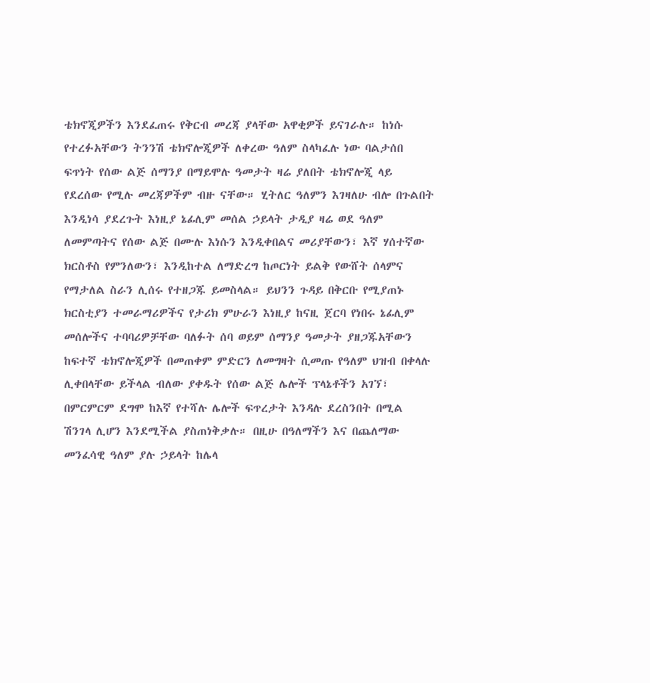ቴክኖጂዎችን እንደፈጠሩ የቅርብ መረጃ ያላቸው አዋቂዎች ይናገራሉ። ከነሱ የተረፉአቸውን ትንንሽ ቴክኖሎጂዎች ለቀረው ዓለም ስላካፈሉ ነው ባልታሰበ ፍጥነት የሰው ልጅ ሰማንያ በማይሞሉ ዓመታት ዛሬ ያለበት ቴክኖሎጂ ላይ የደረሰው የሚሉ መረጃዎችም ብዙ ናቸው። ሂትለር ዓለምን እገዛለሁ ብሎ በጉልበት እንዲነሳ ያደረጉት እነዚያ ኔፊሊም መሰል ኃይላት ታዲያ ዛሬ ወደ ዓለም ለመምጣትና የሰው ልጅ በሙሉ እነሱን እንዲቀበልና መሪያቸውን፣ እኛ ሃሰተኛው ክርስቶስ የምንለውን፣ እንዲከተል ለማድረግ ከጦርነት ይልቅ የውሸት ሰላምና የማታለል ስራን ሊሰሩ የተዘጋጁ ይመስላል። ይህንን ጉዳይ በቅርቡ የሚያጠኑ ክርስቲያን ተመራማሪዎችና የታሪክ ምሁራን እነዚያ ከናዚ ጀርባ የነበሩ ኔፊሊም መሰሎችና ተባባሪዎቻቸው ባለፉት ሰባ ወይም ሰማንያ ዓመታት ያዘጋጁአቸውን ከፍተኛ ቴክኖሎጂዎች በመጠቀም ምድርን ለመግዛት ሲመጡ የዓለም ህዝብ በቀላሉ ሊቀበላቸው ይችላል ብለው ያቀዱት የሰው ልጅ ሌሎች ፕላኔቶችን አገኘ፣ በምርምርም ደግሞ ከእኛ የተሻሉ ሌሎች ፍጥረታት እንዳሉ ደረስንበት በሚል ሽንገላ ሊሆን እንደሚችል ያስጠነቅቃሉ። በዚሁ በዓለማችን እና በጨለማው መንፈሳዊ ዓለም ያሉ ኃይላት ከሌላ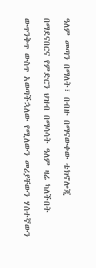ዓለም መጣን በማለት፣ በብዙ በማናውቀው ቴክኖሎጂ በማደናበርና የምድርን ህዝብ በማሳሳት ዓለም ዛሬ ካለችበት ውጥንቅጥ ውስጥ አወጣችኋለው የሚለውን መሪያቸውን ሃሰተኛውን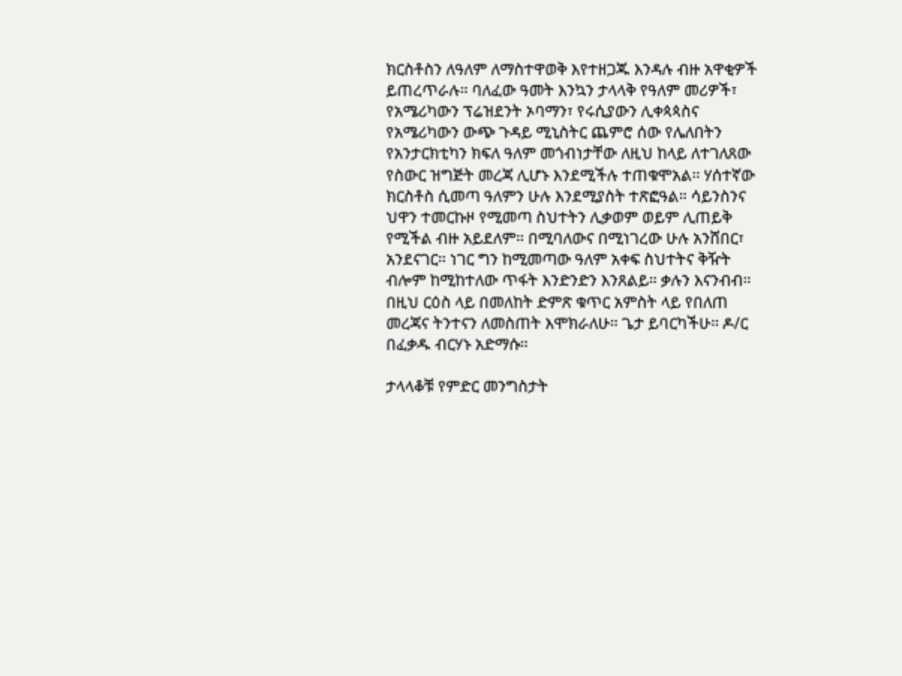ክርስቶስን ለዓለም ለማስተዋወቅ እየተዘጋጁ እንዳሉ ብዙ አዋቂዎች ይጠረጥራሉ። ባለፈው ዓመት እንኳን ታላላቅ የዓለም መሪዎች፣ የአሜሪካውን ፕሬዝደንት ኦባማን፣ የሩሲያውን ሊቀጳጳስና የአሜሪካውን ውጭ ጉዳይ ሚኒስትር ጨምሮ ሰው የሌለበትን የአንታርክቲካን ክፍለ ዓለም መጎብነታቸው ለዚህ ከላይ ለተገለጸው የስውር ዝግጅት መረጃ ሊሆኑ እንደሚችሉ ተጠቁሞአል። ሃሰተኛው ክርስቶስ ሲመጣ ዓለምን ሁሉ እንደሚያስት ተጽፎዓል። ሳይንስንና ህዋን ተመርኩዞ የሚመጣ ስህተትን ሊቃወም ወይም ሊጠይቅ የሚችል ብዙ አይደለም። በሚባለውና በሚነገረው ሁሉ አንሸበር፣ አንደናገር። ነገር ግን ከሚመጣው ዓለም አቀፍ ስህተትና ቅዥት ብሎም ከሚከተለው ጥፋት እንድንድን እንጸልይ። ቃሉን እናንብብ። በዚህ ርዕስ ላይ በመለከት ድምጽ ቁጥር አምስት ላይ የበለጠ መረጃና ትንተናን ለመስጠት እሞክራለሁ። ጌታ ይባርካችሁ። ዶ/ር በፈቃዱ ብርሃኑ አድማሱ።

ታላላቆቹ የምድር መንግስታት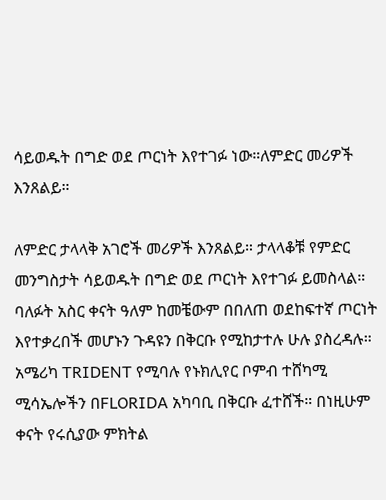ሳይወዱት በግድ ወደ ጦርነት እየተገፉ ነው።ለምድር መሪዎች እንጸልይ።

ለምድር ታላላቅ አገሮች መሪዎች እንጸልይ። ታላላቆቹ የምድር መንግስታት ሳይወዱት በግድ ወደ ጦርነት እየተገፉ ይመስላል። ባለፉት አስር ቀናት ዓለም ከመቼውም በበለጠ ወደከፍተኛ ጦርነት እየተቃረበች መሆኑን ጉዳዩን በቅርቡ የሚከታተሉ ሁሉ ያስረዳሉ። አሜሪካ TRIDENT የሚባሉ የኑክሊየር ቦምብ ተሸካሚ ሚሳኤሎችን በFLORIDA አካባቢ በቅርቡ ፈተሸች። በነዚሁም ቀናት የሩሲያው ምክትል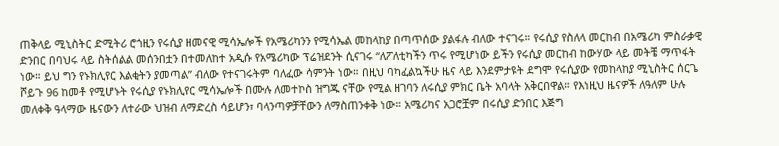ጠቅላይ ሚኒስትር ድሚትሪ ሮጎዚን የሩሲያ ዘመናዊ ሚሳኤሎች የአሜሪካንን የሚሳኤል መከላከያ በጣጥሰው ያልፋሉ ብለው ተናገሩ። የሩሲያ የስለላ መርከብ በአሜሪካ ምስራቃዊ ድንበር በባህሩ ላይ ስትሰልል መሰንበቷን በተመለከተ አዲሱ የአሜሪካው ፕሬዝደንት ሲናገሩ “ለፖለቲካችን ጥሩ የሚሆነው ይችን የሩሲያ መርከብ ከውሃው ላይ መትቼ ማጥፋት ነው። ይህ ግን የኑክሊየር እልቂትን ያመጣል” ብለው የተናገሩትም ባለፈው ሳምንት ነው። በዚህ ባካፈልኳችሁ ዜና ላይ እንደምታዩት ደግሞ የሩሲያው የመከላከያ ሚኒስትር ሰርጌ ሾይጉ 96 ከመቶ የሚሆኑት የሩሲያ የኑክሊየር ሚሳኤሎች በሙሉ ለመተኮስ ዝግጁ ናቸው የሚል ዘገባን ለሩሲያ ምክር ቤት አባላት አቅርበዋል። የእነዚህ ዜናዎች ለዓለም ሁሉ መለቀቅ ዓላማው ዜናውን ለተራው ህዝብ ለማድረስ ሳይሆን፣ ባላንጣዎቻቸውን ለማስጠንቀቅ ነው። አሜሪካና አጋሮቿም በሩሲያ ድንበር እጅግ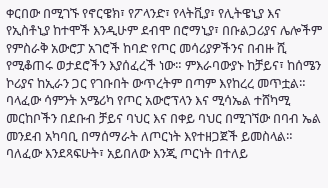ቀርበው በሚገኙ የኖርዌክ፣ የፖላንድ፣ የላትቪያ፣ የሊትዌኒያ እና የኢስቶኒያ ከተሞች እንዲሁም ደብሞ በሮማኒያ፣ በቡልጋሪያና ሌሎችም የምስራቅ አውሮፓ አገሮች ከባድ የጦር መሳሪያዎችንና በብዙ ሺ የሚቆጠሩ ወታደሮችን እያሰፈረች ነው። ምእራባውያኑ ከቻይና፣ ከሰሜን ኮሪያና ከኢራን ጋር የገቡበት ውጥረትም በጣም እየከረረ መጥቷል። ባላፈው ሳምንት አሜሪካ የጦር አውሮፕላን እና ሚሳኤል ተሸካሚ መርከቦችን በደቡብ ቻይና ባህር እና በቀይ ባህር በሚገኘው በባብ ኤል መንደብ አካባቢ በማሰማራት ለጦርነት እየተዘጋጀች ይመስላል። ባለፈው እንደጻፍሁት፣ አይበለው እንጂ ጦርነት በተለይ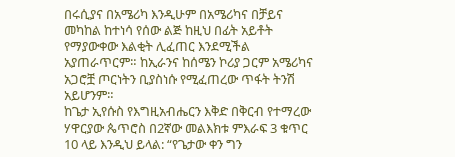በሩሲያና በአሜሪካ እንዲሁም በአሜሪካና በቻይና መካከል ከተነሳ የሰው ልጅ ከዚህ በፊት አይቶት የማያውቀው እልቂት ሊፈጠር እንደሚችል አያጠራጥርም። ከኢራንና ከሰሜን ኮሪያ ጋርም አሜሪካና አጋሮቿ ጦርነትን ቢያስነሱ የሚፈጠረው ጥፋት ትንሽ አይሆንም።
ከጌታ ኢየሱስ የእግዚአብሔርን እቅድ በቅርብ የተማረው ሃዋርያው ጴጥሮስ በ2ኛው መልእክቱ ምእራፍ 3 ቁጥር 10 ላይ እንዲህ ይላል: “የጌታው ቀን ግን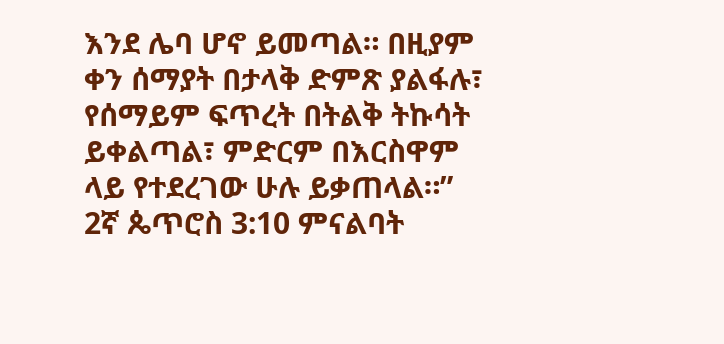እንደ ሌባ ሆኖ ይመጣል። በዚያም ቀን ሰማያት በታላቅ ድምጽ ያልፋሉ፣ የሰማይም ፍጥረት በትልቅ ትኩሳት ይቀልጣል፣ ምድርም በእርስዋም ላይ የተደረገው ሁሉ ይቃጠላል።” 2ኛ ጴጥሮስ 3:10 ምናልባት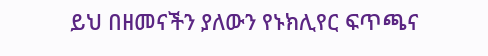ይህ በዘመናችን ያለውን የኑክሊየር ፍጥጫና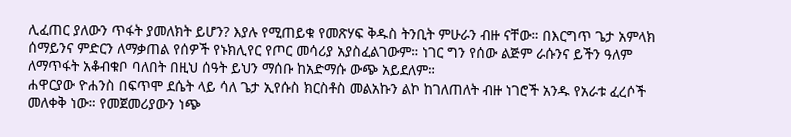ሊፈጠር ያለውን ጥፋት ያመለክት ይሆን? እያሉ የሚጠይቁ የመጽሃፍ ቅዱስ ትንቢት ምሁራን ብዙ ናቸው። በእርግጥ ጌታ አምላክ ሰማይንና ምድርን ለማቃጠል የሰዎች የኑክሊየር የጦር መሳሪያ አያስፈልገውም። ነገር ግን የሰው ልጅም ራሱንና ይችን ዓለም ለማጥፋት አቆብቁቦ ባለበት በዚህ ሰዓት ይህን ማሰቡ ከአድማሱ ውጭ አይደለም።
ሐዋርያው ዮሐንስ በፍጥሞ ደሴት ላይ ሳለ ጌታ ኢየሱስ ክርስቶስ መልአኩን ልኮ ከገለጠለት ብዙ ነገሮች አንዱ የአራቱ ፈረሶች መለቀቅ ነው። የመጀመሪያውን ነጭ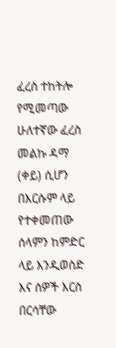ፈረስ ተከትሎ የሚመጣው ሁለተኛው ፈረስ መልኩ ዳማ (ቀይ) ሲሆን በእርሱም ላይ የተቀመጠው ሰላምን ከምድር ላይ እንዲወስድ እና ሰዎች እርስ በርሳቸው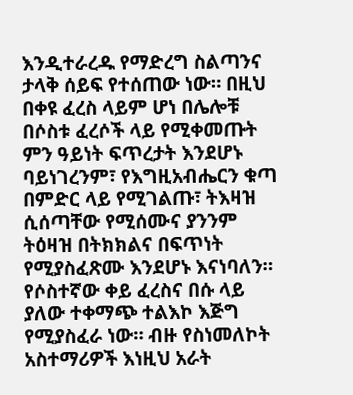እንዲተራረዱ የማድረግ ስልጣንና ታላቅ ሰይፍ የተሰጠው ነው። በዚህ በቀዩ ፈረስ ላይም ሆነ በሌሎቹ በሶስቱ ፈረሶች ላይ የሚቀመጡት ምን ዓይነት ፍጥረታት እንደሆኑ ባይነገረንም፣ የእግዚአብሔርን ቁጣ በምድር ላይ የሚገልጡ፣ ትእዛዝ ሲሰጣቸው የሚሰሙና ያንንም ትዕዛዝ በትክክልና በፍጥነት የሚያስፈጽሙ እንደሆኑ እናነባለን። የሶስተኛው ቀይ ፈረስና በሱ ላይ ያለው ተቀማጭ ተልእኮ እጅግ የሚያስፈራ ነው። ብዙ የስነመለኮት አስተማሪዎች እነዚህ አራት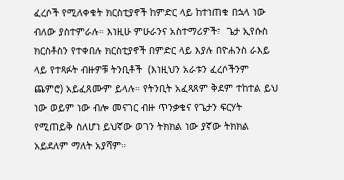ፈረሶች የሚለቀቁት ክርስቲያኖች ከምድር ላይ ከተነጠቁ በኋላ ነው ብለው ያስተምራሉ። እነዚሁ ምሁራንና አስተማሪዎች፣  ጌታ ኢየሱስ ክርስቶስን የተቀበሉ ክርስቲያኖች በምድር ላይ እያሉ በዮሐንስ ራእይ ላይ የተጻፉት ብዙዎቹ ትንቢቶች  (እነዚህን አራቱን ፈረሶችንም ጨምሮ) አይፈጸሙም ይላሉ። የትንቢት አፈጻጸም ቅደም ተከተል ይህ ነው ወይም ነው ብሎ መናገር ብዙ ጥንቃቄና የጌታን ፍርሃት የሚጠይቅ ስለሆነ ይህኛው ወገን ትክክል ነው ያኛው ትክክል አይደለም ማለት አያሻም።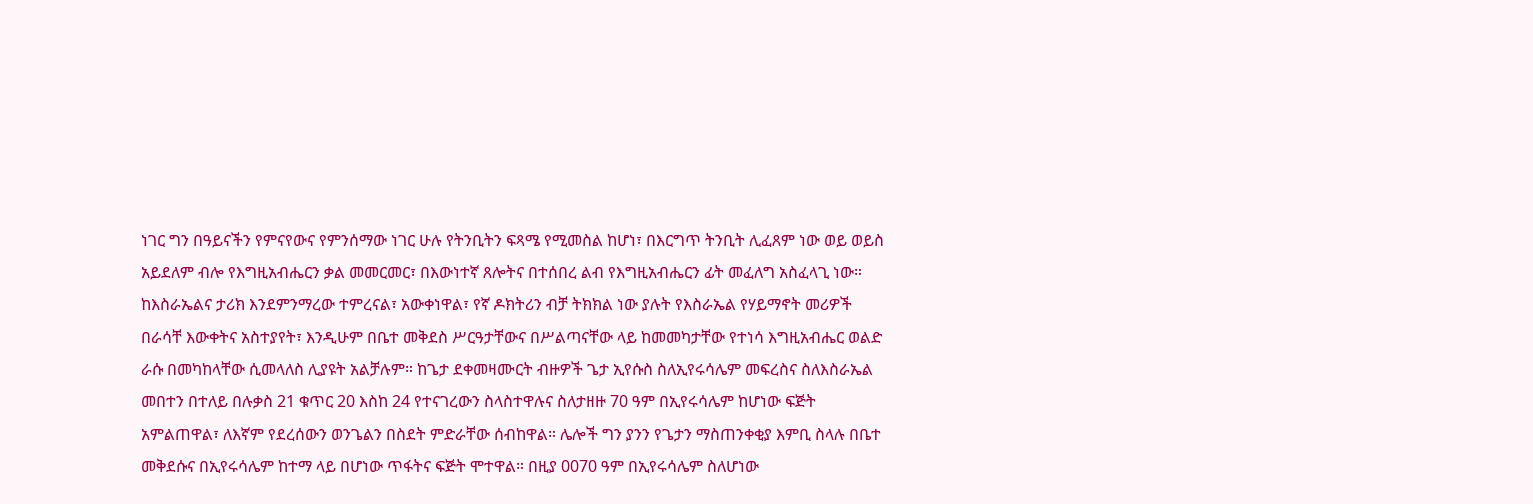ነገር ግን በዓይናችን የምናየውና የምንሰማው ነገር ሁሉ የትንቢትን ፍጻሜ የሚመስል ከሆነ፣ በእርግጥ ትንቢት ሊፈጸም ነው ወይ ወይስ አይደለም ብሎ የእግዚአብሔርን ቃል መመርመር፣ በእውነተኛ ጸሎትና በተሰበረ ልብ የእግዚአብሔርን ፊት መፈለግ አስፈላጊ ነው። ከእስራኤልና ታሪክ እንደምንማረው ተምረናል፣ አውቀነዋል፣ የኛ ዶክትሪን ብቻ ትክክል ነው ያሉት የእስራኤል የሃይማኖት መሪዎች በራሳቸ እውቀትና አስተያየት፣ እንዲሁም በቤተ መቅደስ ሥርዓታቸውና በሥልጣናቸው ላይ ከመመካታቸው የተነሳ እግዚአብሔር ወልድ ራሱ በመካከላቸው ሲመላለስ ሊያዩት አልቻሉም። ከጌታ ደቀመዛሙርት ብዙዎች ጌታ ኢየሱስ ስለኢየሩሳሌም መፍረስና ስለእስራኤል መበተን በተለይ በሉቃስ 21 ቁጥር 20 እስከ 24 የተናገረውን ስላስተዋሉና ስለታዘዙ 70 ዓም በኢየሩሳሌም ከሆነው ፍጅት አምልጠዋል፣ ለእኛም የደረሰውን ወንጌልን በስደት ምድራቸው ሰብከዋል። ሌሎች ግን ያንን የጌታን ማስጠንቀቂያ እምቢ ስላሉ በቤተ መቅደሱና በኢየሩሳሌም ከተማ ላይ በሆነው ጥፋትና ፍጅት ሞተዋል። በዚያ 0070 ዓም በኢየሩሳሌም ስለሆነው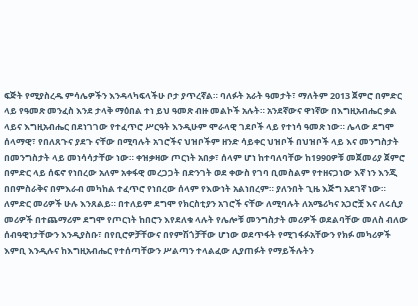ፍጅት የሚያስረዱ ምሳሌዎችን እንዳላካፍላችሁ ቦታ ያጥረኛል። ባለፉት አራት ዓመታት፣ ማለትም 2013 ጀምሮ በምድር ላይ የዓመጽ መንፈስ እንደ ታላቅ ማዕበል ተነ ይህ ዓመጽ ብዙ መልኮች አሉት። አንደኛውና ዋነኛው በእግዚአብሔር ቃል ላይና እግዚአብሔር በደነገገው የተፈጥሮ ሥርዓት እንዲሁም ሞራላዊ ገደቦች ላይ የተነሳ ዓመጽ ነው። ሌላው ደግሞ ሰላማዊ፣ የበለጸጉና ያደጉ ናቸው በሚባሉት አገሮችና ህዝቦችም ዘንድ ሳይቀር ህዝቦች በህዝቦች ላይ እና መንግስታት በመንግስታት ላይ መነሳሳታቸው ነው። ቀዝቃዛው ጦርነት አበቃ፣ ሰላም ሆነ ከተባለባቸው ከ1990ዎቹ መጀመሪያ ጀምሮ በምድር ላይ ሰፍኖ የነበረው አለም አቀፋዊ መረጋጋት በድንገት ወደ ቀውስ የገባ ቢመስልም የተዘናጋነው እኛ ነን እንጂ በበምስራቅና በምእራብ መካከል ተፈጥሮ የነበረው ሰላም የእውነት አልነበረም። ያለንበት ጊዜ እጅግ አደገኛ ነው። ለምድር መሪዎች ሁሉ እንጸልይ። በተለይም ደግሞ የክርስቲያን አገሮች ናቸው ለሚባሉት ለአሜሪካና አጋሮቿ እና ለሩሲያ መሪዎች በተጨማሪም ደግሞ የጦርነት ከበሮን እየደለቁ ላሉት የሌሎቹ መንግስታት መሪዎች ወደልባቸው መለስ ብለው ሰብዓዊነታቸውን እንዲያስቡ፣ በየቢሮዎቻቸውና በየምሽጎቻቸው ሆነው ወደጥፋት የሚገፋፉአቸውን የክፉ መካሪዎች እምቢ እንዲሉና ከእግዚአብሔር የተሰጣቸውን ሥልጣን ተላልፈው ሊያጠፉት የማይችሉትን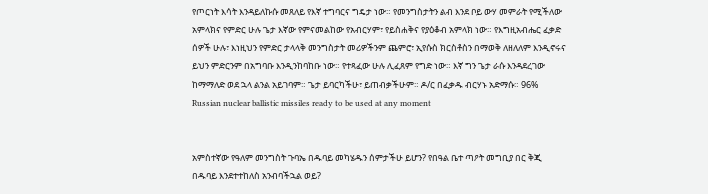የጦርነት እሳት እንዳይለኩሱ መጸለይ የእኛ ተግባርና ግዴታ ነው። የመንግስታትን ልብ እንደ ቦይ ውሃ መምራት የሚችለው አምላክና የምድር ሁሉ ጌታ እኛው የምናመልከው የአብርሃም፣ የይስሐቅና የያዕቆብ አምላክ ነው። የእግዚአብሔር ፈቃድ ሰዎች ሁሉ፣ እነዚህን የምድር ታላላቅ መንግስታት መሪዎችንም ጨምሮ፣ ኢየሱስ ክርስቶስን በማወቅ ለዘለለም እንዲኖሩና ይህን ምድርንም በአግባቡ እንዲንከባከቡ ነው። የተጻፈው ሁሉ ሊፈጸም የግድ ነው። እኛ ግን ጌታ ራሱ እንዳደረገው ከማማለድ ወደ ኋላ ልንል አይገባም። ጌታ ይባርካችሁ፣ ይጠብቃችሁም። ዶ/ር በፈቃዱ ብርሃኑ አድማሱ። 96% Russian nuclear ballistic missiles ready to be used at any moment


አምስተኛው የዓለም መንግስት ጉባኤ በዱባይ መካሄዱን ሰምታችሁ ይሆን? የበዓል ቤተ ጣዖት መግቢያ በር ቅጂ በዱባይ እንደተተከለስ አንብባችኋል ወይ?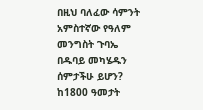በዚህ ባለፈው ሳምንት አምስተኛው የዓለም መንግስት ጉባኤ በዱባይ መካሄዱን ሰምታችሁ ይሆን? ከ1800 ዓመታት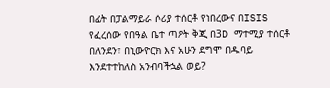በፊት በፓልማይራ ሶሪያ ተሰርቶ የነበረውና በISIS የፈረሰው የበዓል ቤተ ጣዖት ቅጂ በ3D ማተሚያ ተሰርቶ በለንደን፣ በኒውዮርክ እና አሁን ደግሞ በዱባይ እንደተተከለስ አንብባችኋል ወይ?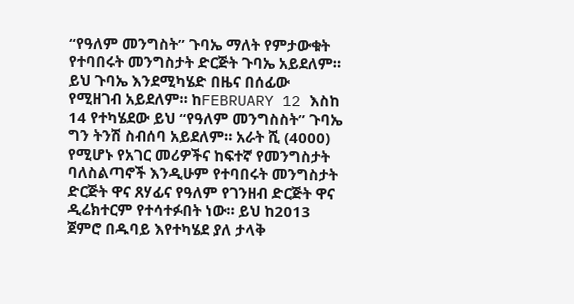“የዓለም መንግስት” ጉባኤ ማለት የምታውቁት የተባበሩት መንግስታት ድርጅት ጉባኤ አይደለም። ይህ ጉባኤ እንደሚካሄድ በዜና በሰፊው የሚዘገብ አይደለም። ከFEBRUARY 12 እስከ 14 የተካሄደው ይህ “የዓለም መንግስስት” ጉባኤ ግን ትንሽ ስብሰባ አይደለም። አራት ሺ (4000) የሚሆኑ የአገር መሪዎችና ከፍተኛ የመንግስታት ባለስልጣኖች እንዲሁም የተባበሩት መንግስታት ድርጅት ዋና ጸሃፊና የዓለም የገንዘብ ድርጅት ዋና ዲሬክተርም የተሳተፉበት ነው። ይህ ከ2013 ጀምሮ በዱባይ እየተካሄደ ያለ ታላቅ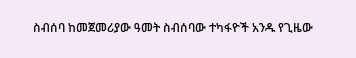ስብሰባ ከመጀመሪያው ዓመት ስብሰባው ተካፋዮች አንዱ የጊዜው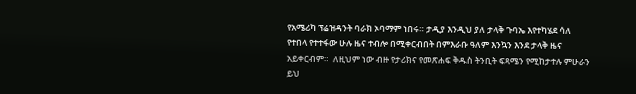የአሜሪካ ፕሬዝዳንት ባራክ ኦባማም ነበሩ። ታዲያ እንዲህ ያለ ታላቅ ጉባኤ እየተካሄደ ሳለ የተበላ የተተፋው ሁሉ ዜና ተብሎ በሚቀርብበት በምእራቡ ዓለም እንኳን እንደ ታላቅ ዜና አይቀርብም።  ለዚህም ነው ብዙ የታሪክና የመጽሐፍ ቅዱስ ትንቢት ፍጻሜን የሚከታተሉ ምሁራን ይህ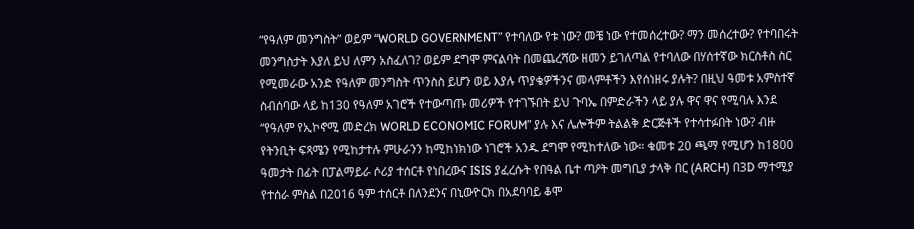“የዓለም መንግስት” ወይም “WORLD GOVERNMENT” የተባለው የቱ ነው? መቼ ነው የተመሰረተው? ማን መሰረተው? የተባበሩት መንግስታት እያለ ይህ ለምን አስፈለገ? ወይም ደግሞ ምናልባት በመጨረሻው ዘመን ይገለጣል የተባለው በሃሰተኛው ክርስቶስ ስር የሚመራው አንድ የዓለም መንግስት ጥንስስ ይሆን ወይ እያሉ ጥያቄዎችንና መላምቶችን እየሰነዘሩ ያሉት? በዚህ ዓመቱ አምስተኛ ስብሰባው ላይ ከ130 የዓለም አገሮች የተውጣጡ መሪዎች የተገኙበት ይህ ጉባኤ በምድራችን ላይ ያሉ ዋና ዋና የሚባሉ እንደ “የዓለም የኢኮኖሚ መድረክ WORLD ECONOMIC FORUM” ያሉ እና ሌሎችም ትልልቅ ድርጅቶች የተሳተፉበት ነው? ብዙ የትንቢት ፍጻሜን የሚከታተሉ ምሁራንን ከሚከነክነው ነገሮች አንዱ ደግሞ የሚከተለው ነው። ቁመቱ 20 ጫማ የሚሆን ከ1800 ዓመታት በፊት በፓልማይራ ሶሪያ ተሰርቶ የነበረውና ISIS ያፈረሱት የበዓል ቤተ ጣዖት መግቢያ ታላቅ በር (ARCH) በ3D ማተሚያ የተሰራ ምስል በ2016 ዓም ተሰርቶ በለንደንና በኒውዮርክ በአደባባይ ቆሞ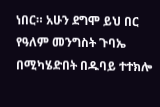ነበር። አሁን ደግሞ ይህ በር የዓለም መንግስት ጉባኤ በሚካሄድበት በዱባይ ተተክሎ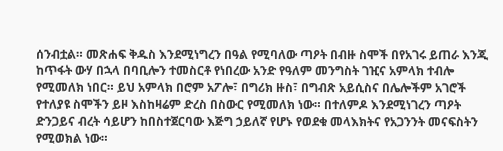ሰንብቷል። መጽሐፍ ቅዱስ እንደሚነግረን በዓል የሚባለው ጣዖት በብዙ ስሞች በየአገሩ ይጠራ እንጂ ከጥፋት ውሃ በኋላ በባቢሎን ተመስርቶ የነበረው አንድ የዓለም መንግስት ገዢና አምላክ ተብሎ የሚመለክ ነበር። ይህ አምላክ በሮም አፖሎ፣ በግሪክ ዙስ፣ በግብጽ አይሲስና በሌሎችም አገሮች የተለያዩ ስሞችን ይዞ እስከዛሬም ድረስ በስውር የሚመለክ ነው። በተለምዶ እንደሚነገረን ጣዖት ድንጋይና ብረት ሳይሆን ከበስተጀርባው እጅግ ኃይለኛ የሆኑ የወደቁ መላእክትና የአጋንንት መናፍስትን የሚወክል ነው።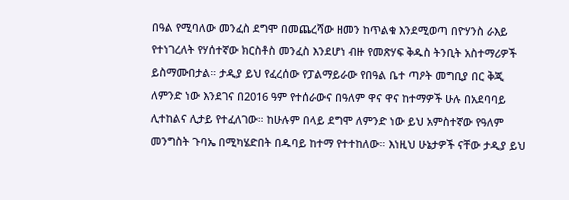በዓል የሚባለው መንፈስ ደግሞ በመጨረሻው ዘመን ከጥልቁ እንደሚወጣ በዮሃንስ ራእይ የተነገረለት የሃሰተኛው ክርስቶስ መንፈስ እንደሆነ ብዙ የመጽሃፍ ቅዱስ ትንቢት አስተማሪዎች ይስማሙበታል። ታዲያ ይህ የፈረሰው የፓልማይራው የበዓል ቤተ ጣዖት መግቢያ በር ቅጂ ለምንድ ነው እንደገና በ2016 ዓም የተሰራውና በዓለም ዋና ዋና ከተማዎች ሁሉ በአደባባይ ሊተከልና ሊታይ የተፈለገው። ከሁሉም በላይ ደግሞ ለምንድ ነው ይህ አምስተኛው የዓለም መንግስት ጉባኤ በሚካሄድበት በዱባይ ከተማ የተተከለው። እነዚህ ሁኔታዎች ናቸው ታዲያ ይህ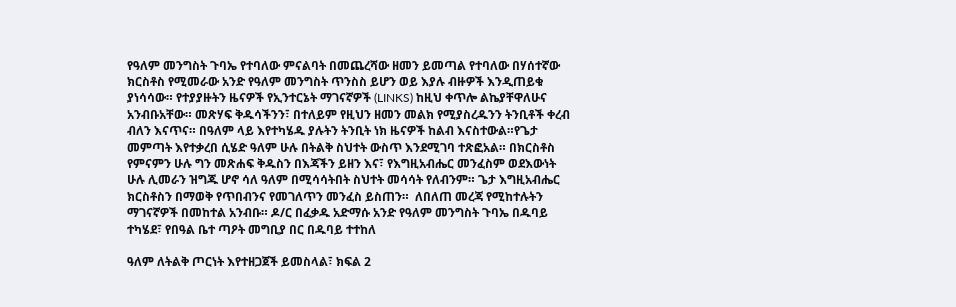የዓለም መንግስት ጉባኤ የተባለው ምናልባት በመጨረሻው ዘመን ይመጣል የተባለው በሃሰተኛው ክርስቶስ የሚመራው አንድ የዓለም መንግስት ጥንስስ ይሆን ወይ እያሉ ብዙዎች እንዲጠይቁ ያነሳሳው። የተያያዙትን ዜናዎች የኢንተርኔት ማገናኛዎች (LINKS) ከዚህ ቀጥሎ ልኬያቸዋለሁና አንብቡአቸው። መጽሃፍ ቅዱሳችንን፣ በተለይም የዚህን ዘመን መልክ የሚያስረዱንን ትንቢቶች ቀረብ ብለን እናጥና። በዓለም ላይ እየተካሄዱ ያሉትን ትንቢት ነክ ዜናዎች ከልብ እናስተውል።የጌታ መምጣት እየተቃረበ ሲሄድ ዓለም ሁሉ በትልቅ ስህተት ውስጥ እንደሚገባ ተጽፎአል። በክርስቶስ የምናምን ሁሉ ግን መጽሐፍ ቅዱስን በእጃችን ይዘን እና፣ የእግዚአብሔር መንፈስም ወደእውነት ሁሉ ሊመራን ዝግጁ ሆኖ ሳለ ዓለም በሚሳሳትበት ስህተት መሳሳት የለብንም። ጌታ እግዚአብሔር ክርስቶስን በማወቅ የጥበብንና የመገለጥን መንፈስ ይስጠን።  ለበለጠ መረጃ የሚከተሉትን ማገናኛዎች በመከተል አንብቡ። ዶ/ር በፈቃዱ አድማሱ አንድ የዓለም መንግስት ጉባኤ በዱባይ ተካሄደ፣ የበዓል ቤተ ጣዖት መግቢያ በር በዱባይ ተተከለ

ዓለም ለትልቅ ጦርነት እየተዘጋጀች ይመስላል፣ ክፍል 2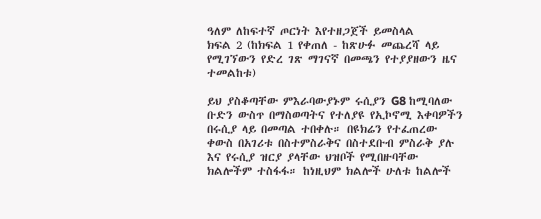ዓለም ለከፍተኛ ጦርነት እየተዘጋጀች ይመስላል
ክፍል 2 (ከክፍል 1 የቀጠለ - ከጽሁፉ መጨረሻ ላይ የሚገኘውን የድረ ገጽ ማገናኛ በመጫን የተያያዘውን ዜና ተመልከቱ)

ይህ ያስቆጣቸው ምእራባውያኑም ሩሲያን G8 ከሚባለው ቡድን ውስጥ በማስወጣትና የተለያዩ የኢኮኖሚ እቀባዎችን በሩሲያ ላይ በመጣል ተበቀሉ። በዩክሬን የተፈጠረው ቀውስ በአገሪቱ በስተምስራቅና በስተደቡብ ምስራቅ ያሉ እና የሩሲያ ዝርያ ያላቸው ህዝቦች የሚበዙባቸው ክልሎችም ተስፋፋ። ከነዚህም ክልሎች ሁለቱ ከልሎች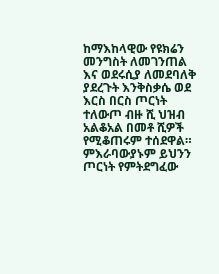ከማእከላዊው የዩክሬን መንግስት ለመገንጠል እና ወደሩሲያ ለመደባለቅ ያደረጉት እንቅስቃሴ ወደ እርስ በርስ ጦርነት ተለውጦ ብዙ ሺ ህዝብ አልቆአል በመቶ ሺዎች የሚቆጠሩም ተሰደዋል። ምእራባውያኑም ይህንን ጦርነት የምትደግፈው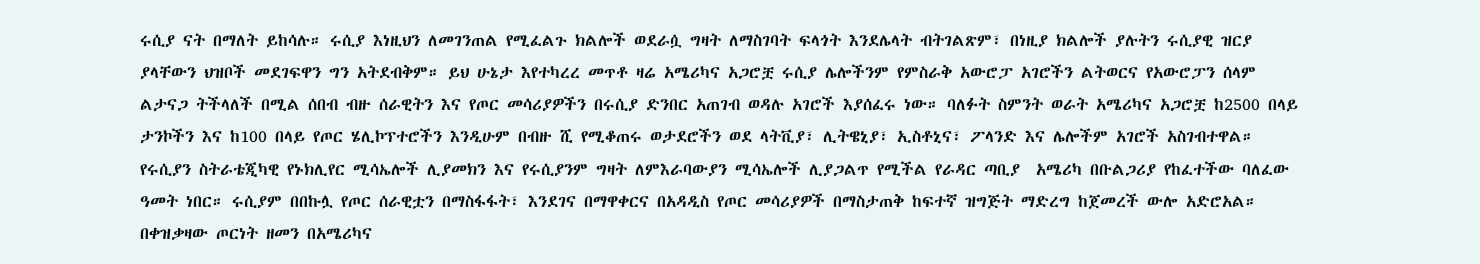ሩሲያ ናት በማለት ይከሳሉ። ሩሲያ እነዚህን ለመገንጠል የሚፈልጉ ክልሎች ወደራሷ ግዛት ለማስገባት ፍላጎት እንደሌላት ብትገልጽም፣ በነዚያ ክልሎች ያሉትን ሩሲያዊ ዝርያ ያላቸውን ህዝቦች መደገፍዋን ግን አትደብቅም። ይህ ሁኔታ እየተካረረ መጥቶ ዛሬ አሜሪካና አጋሮቿ ሩሲያ ሌሎችንም የምስራቅ አውሮፓ አገሮችን ልትወርና የአውሮፓን ሰላም ልታናጋ ትችላለች በሚል ሰበብ ብዙ ሰራዊትን እና የጦር መሳሪያዎችን በሩሲያ ድንበር አጠገብ ወዳሉ አገሮች እያሰፈሩ ነው። ባለፉት ስምንት ወራት አሜሪካና አጋሮቿ ከ2500 በላይ ታንኮችን እና ከ100 በላይ የጦር ሄሊኮፕተሮችን እንዲሁም በብዙ ሺ የሚቆጠሩ ወታደሮችን ወደ ላትቪያ፣ ሊትዌኒያ፣ ኢስቶኒና፣ ፖላንድ እና ሌሎችም አገሮች አስገብተዋል። የሩሲያን ስትራቴጂካዊ የኑክሊየር ሚሳኤሎች ሊያመክን እና የሩሲያንም ግዛት ለምእራባውያን ሚሳኤሎች ሊያጋልጥ የሚችል የራዳር ጣቢያ  አሜሪካ በቡልጋሪያ የከፈተችው ባለፈው ዓመት ነበር። ሩሲያም በበኩሏ የጦር ሰራዊቷን በማስፋፋት፣ እንደገና በማዋቀርና በአዳዲስ የጦር መሳሪያዎች በማስታጠቅ ከፍተኛ ዝግጅት ማድረግ ከጀመረች ውሎ አድሮአል። በቀዝቃዛው ጦርነት ዘመን በአሜሪካና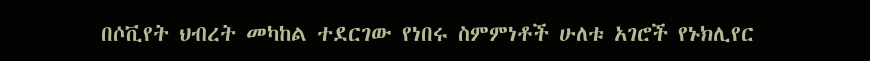በሶቪየት ህብረት መካከል ተደርገው የነበሩ ስምምነቶች ሁለቱ አገሮች የኑክሊየር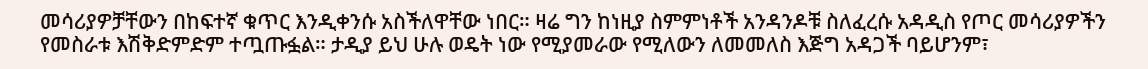መሳሪያዎቻቸውን በከፍተኛ ቁጥር እንዲቀንሱ አስችለዋቸው ነበር። ዛሬ ግን ከነዚያ ስምምነቶች አንዳንዶቹ ስለፈረሱ አዳዲስ የጦር መሳሪያዎችን የመስራቱ እሽቅድምድም ተጧጡፏል። ታዲያ ይህ ሁሉ ወዴት ነው የሚያመራው የሚለውን ለመመለስ እጅግ አዳጋች ባይሆንም፣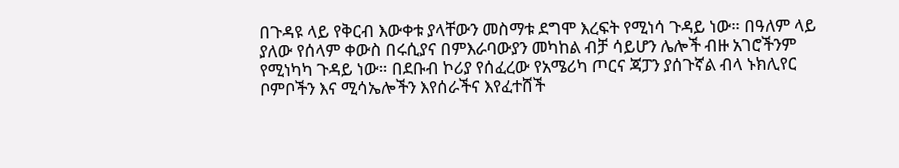በጉዳዩ ላይ የቅርብ እውቀቱ ያላቸውን መስማቱ ደግሞ እረፍት የሚነሳ ጉዳይ ነው። በዓለም ላይ ያለው የሰላም ቀውስ በሩሲያና በምእራባውያን መካከል ብቻ ሳይሆን ሌሎች ብዙ አገሮችንም የሚነካካ ጉዳይ ነው። በደቡብ ኮሪያ የሰፈረው የአሜሪካ ጦርና ጃፓን ያሰጉኛል ብላ ኑክሊየር ቦምቦችን እና ሚሳኤሎችን እየሰራችና እየፈተሸች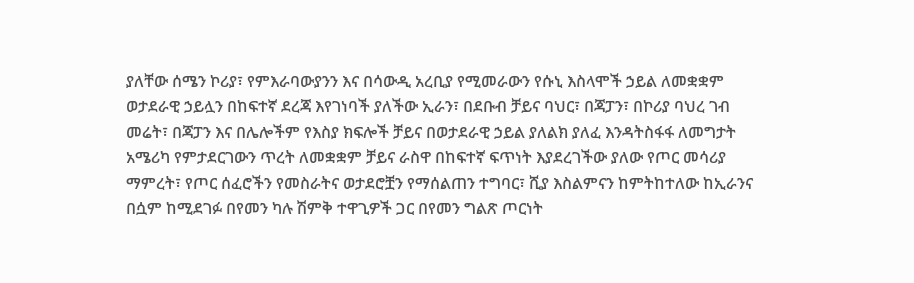ያለቸው ሰሜን ኮሪያ፣ የምእራባውያንን እና በሳውዲ አረቢያ የሚመራውን የሱኒ እስላሞች ኃይል ለመቋቋም ወታደራዊ ኃይሏን በከፍተኛ ደረጃ እየገነባች ያለችው ኢራን፣ በደቡብ ቻይና ባህር፣ በጃፓን፣ በኮሪያ ባህረ ገብ መሬት፣ በጃፓን እና በሌሎችም የእስያ ክፍሎች ቻይና በወታደራዊ ኃይል ያለልክ ያለፈ እንዳትስፋፋ ለመግታት አሜሪካ የምታደርገውን ጥረት ለመቋቋም ቻይና ራስዋ በከፍተኛ ፍጥነት እያደረገችው ያለው የጦር መሳሪያ ማምረት፣ የጦር ሰፈሮችን የመስራትና ወታደሮቿን የማሰልጠን ተግባር፣ ሺያ እስልምናን ከምትከተለው ከኢራንና በሷም ከሚደገፉ በየመን ካሉ ሽምቅ ተዋጊዎች ጋር በየመን ግልጽ ጦርነት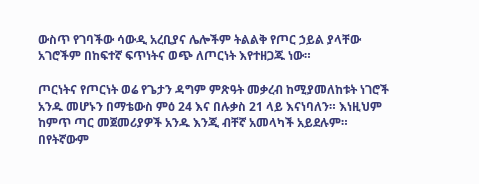ውስጥ የገባችው ሳውዲ አረቢያና ሌሎችም ትልልቅ የጦር ኃይል ያላቸው አገሮችም በከፍተኛ ፍጥነትና ወጭ ለጦርነት እየተዘጋጁ ነው።

ጦርነትና የጦርነት ወሬ የጌታን ዳግም ምጽዓት መቃረብ ከሚያመለከቱት ነገሮች አንዱ መሆኑን በማቴውስ ምዕ 24 እና በሉቃስ 21 ላይ እናነባለን። እነዚህም ከምጥ ጣር መጀመሪያዎች አንዱ እንጂ ብቸኛ አመላካች አይደሉም። በየትኛውም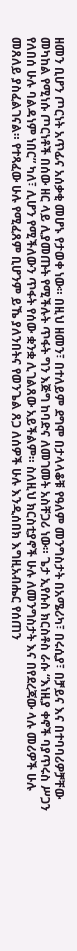ዘመን ቢሆን ጦርነት አጥፊና አሰቃቂ መሆኑ የታወቀ ነው። በዚህ ዘመን፣ በተለይም ደግሞ በታላላቆቹ የዓለም መንግስታት በአሜሪካ፣ በሩሲያ፣ በቻይና እና በተባባሪዎቻቸው መካከል የሚነሱ ጦርነቶች በሰው ዘር ላይ ሊያመጡት የሚችሉት ጥፋት ግን እጅግ ከባድና ለመገመት አስቸጋሪ ነው። ጌታ ኢየሱስ ክርስቶስ ራሱ “እነዚያ ቀኖች ባያጥሩስ ሥጋን የለበሰ ሁሉ ባልዳነም ነበር” ካለ፣ ሊሆን የሚችለውን ጥፋት የሰው ቋንቋ ሊገልጸው አይችልም። ስለዚህ ክርስቲያኖች ሁሉ ለመንግስታት እና በየደረጃው ላሉ መሪዎች ሁሉ መጸለይ ያስፈልገናል። የተጻፈው ሁሉ የሚፈጸም ቢሆንም ይኼ ያለንበትና የወንጌል ጸጋ ለሰዎች ሁሉ እንዲሰበክ እግዚአብሔር የሰጠን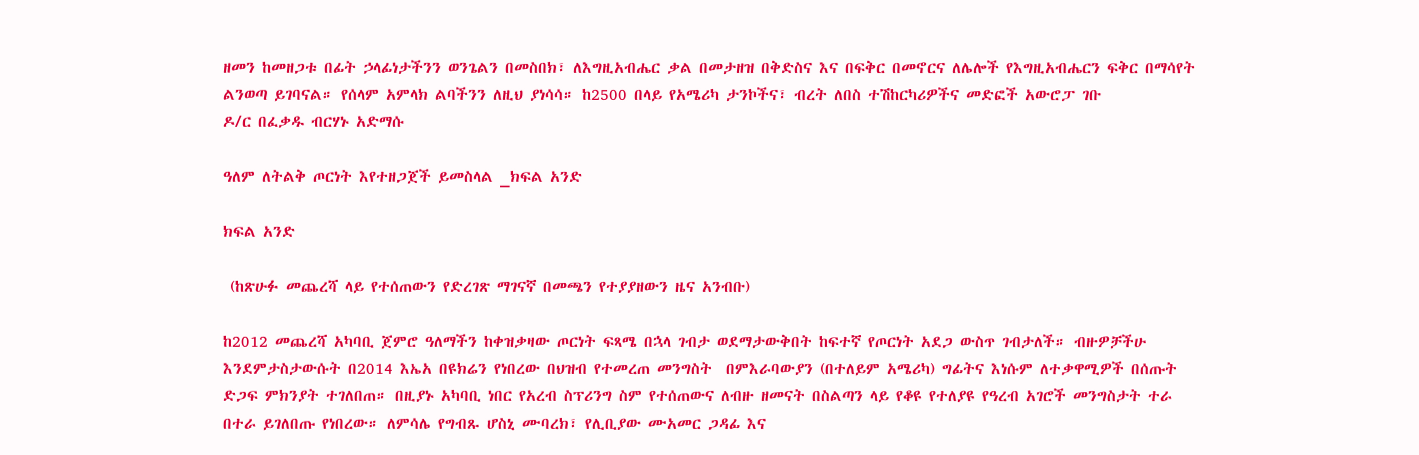ዘመን ከመዘጋቱ በፊት ኃላፊነታችንን ወንጌልን በመስበክ፣ ለእግዚአብሔር ቃል በመታዘዝ በቅድስና እና በፍቅር በመኖርና ለሌሎች የእግዚአብሔርን ፍቅር በማሳየት ልንወጣ ይገባናል። የሰላም አምላክ ልባችንን ለዚህ ያነሳሳ። ከ2500 በላይ የአሜሪካ ታንኮችና፣ ብረት ለበስ ተሽከርካሪዎችና መድፎች አውሮፓ ገቡ
ዶ/ር በፈቃዱ ብርሃኑ አድማሱ

ዓለም ለትልቅ ጦርነት እየተዘጋጀች ይመስላል _ክፍል አንድ

ክፍል አንድ

 (ከጽሁፉ መጨረሻ ላይ የተሰጠውን የድረገጽ ማገናኛ በመጫን የተያያዘውን ዜና አንብቡ)

ከ2012 መጨረሻ አካባቢ ጀምሮ ዓለማችን ከቀዝቃዛው ጦርነት ፍጻሜ በኋላ ገብታ ወደማታውቅበት ከፍተኛ የጦርነት አደጋ ውስጥ ገብታለች። ብዙዎቻችሁ እንደምታስታውሱት በ2014 እኤአ በዩክሬን የነበረው በህዝብ የተመረጠ መንግስት  በምእራባውያን (በተለይም አሜሪካ) ግፊትና እነሱም ለተቃዋሚዎች በሰጡት ድጋፍ ምክንያት ተገለበጠ። በዚያኑ አካባቢ ነበር የአረብ ስፕሪንግ ስም የተሰጠውና ለብዙ ዘመናት በስልጣን ላይ የቆዩ የተለያዩ የዓረብ አገሮች መንግስታት ተራ በተራ ይገለበጡ የነበረው። ለምሳሌ የግብጹ ሆስኒ ሙባረክ፣ የሊቢያው ሙአመር ጋዳፊ እና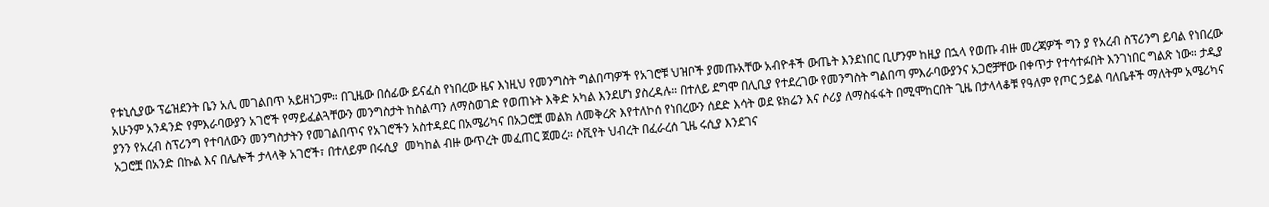የቱኒሲያው ፕሬዝደንት ቤን አሊ መገልበጥ አይዘነጋም። በጊዜው በሰፊው ይናፈስ የነበረው ዜና እነዚህ የመንግስት ግልበጣዎች የአገሮቹ ህዝቦች ያመጡአቸው አብዮቶች ውጤት እንደነበር ቢሆንም ከዚያ በኋላ የወጡ ብዙ መረጃዎች ግን ያ የአረብ ስፕሪንግ ይባል የነበረው አሁንም አንዳንድ የምእራባውያን አገሮች የማይፈልጓቸውን መንግስታት ከስልጣን ለማስወገድ የወጠኑት እቅድ አካል እንደሆነ ያስረዳሉ። በተለይ ደግሞ በሊቢያ የተደረገው የመንግስት ግልበጣ ምእራባውያንና አጋሮቻቸው በቀጥታ የተሳተፉበት እንገነበር ግልጽ ነው። ታዲያ ያንን የአረብ ስፕሪንግ የተባለውን መንግስታትን የመገልበጥና የአገሮችን አስተዳደር በአሜሪካና በአጋሮቿ መልክ ለመቅረጽ እየተለኮሰ የነበረውን ሰደድ እሳት ወደ ዩክሬን እና ሶሪያ ለማስፋፋት በሚሞከርበት ጊዜ በታላላቆቹ የዓለም የጦር ኃይል ባለቤቶች ማለትም አሜሪካና አጋሮቿ በአንድ በኩል እና በሌሎች ታላላቅ አገሮች፣ በተለይም በሩሲያ  መካከል ብዙ ውጥረት መፈጠር ጀመረ። ሶቪየት ህብረት በፈራረሰ ጊዜ ሩሲያ እንደገና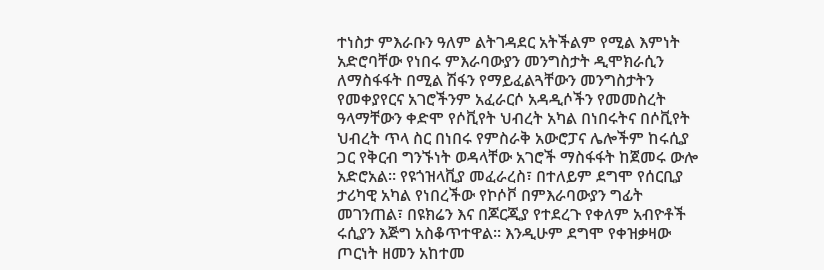ተነስታ ምእራቡን ዓለም ልትገዳደር አትችልም የሚል እምነት አድሮባቸው የነበሩ ምእራባውያን መንግስታት ዲሞክራሲን ለማስፋፋት በሚል ሽፋን የማይፈልጓቸውን መንግስታትን የመቀያየርና አገሮችንም አፈራርሶ አዳዲሶችን የመመስረት ዓላማቸውን ቀድሞ የሶቪየት ህብረት አካል በነበሩትና በሶቪየት ህብረት ጥላ ስር በነበሩ የምስራቅ አውሮፓና ሌሎችም ከሩሲያ ጋር የቅርብ ግንኙነት ወዳላቸው አገሮች ማስፋፋት ከጀመሩ ውሎ አድሮአል። የዩጎዝላቪያ መፈራረስ፣ በተለይም ደግሞ የሰርቢያ ታሪካዊ አካል የነበረችው የኮሶቮ በምእራባውያን ግፊት መገንጠል፣ በዩክሬን እና በጆርጂያ የተደረጉ የቀለም አብዮቶች ሩሲያን እጅግ አስቆጥተዋል። እንዲሁም ደግሞ የቀዝቃዛው ጦርነት ዘመን አከተመ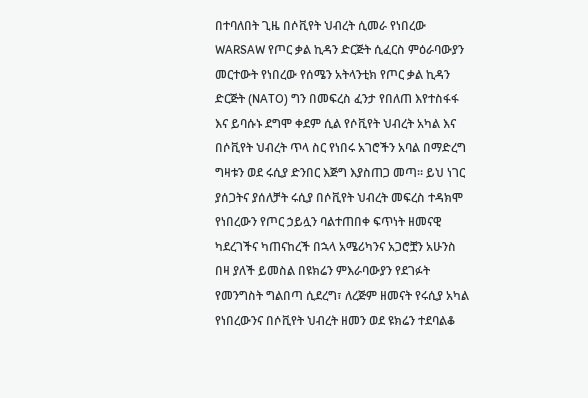በተባለበት ጊዜ በሶቪየት ህብረት ሲመራ የነበረው WARSAW የጦር ቃል ኪዳን ድርጅት ሲፈርስ ምዕራባውያን መርተውት የነበረው የሰሜን አትላንቲክ የጦር ቃል ኪዳን ድርጅት (NATO) ግን በመፍረስ ፈንታ የበለጠ እየተስፋፋ እና ይባሱኑ ደግሞ ቀደም ሲል የሶቪየት ህብረት አካል እና በሶቪየት ህብረት ጥላ ስር የነበሩ አገሮችን አባል በማድረግ ግዛቱን ወደ ሩሲያ ድንበር እጅግ እያስጠጋ መጣ። ይህ ነገር ያሰጋትና ያሰለቻት ሩሲያ በሶቪየት ህብረት መፍረስ ተዳክሞ የነበረውን የጦር ኃይሏን ባልተጠበቀ ፍጥነት ዘመናዊ ካደረገችና ካጠናከረች በኋላ አሜሪካንና አጋሮቿን አሁንስ በዛ ያለች ይመስል በዩክሬን ምእራባውያን የደገፉት የመንግስት ግልበጣ ሲደረግ፣ ለረጅም ዘመናት የሩሲያ አካል የነበረውንና በሶቪየት ህብረት ዘመን ወደ ዩክሬን ተደባልቆ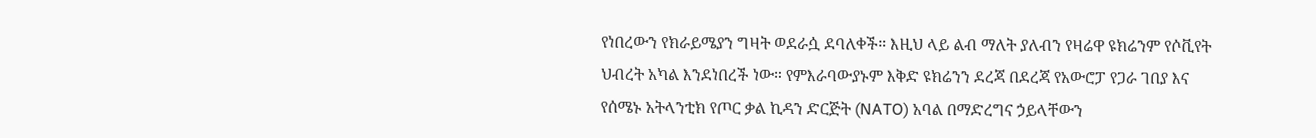የነበረውን የክራይሜያን ግዛት ወደራሷ ደባለቀች። እዚህ ላይ ልብ ማለት ያለብን የዛሬዋ ዩክሬንም የሶቪየት ህብረት አካል እንደነበረች ነው። የምእራባውያኑም እቅድ ዩክሬንን ደረጃ በደረጃ የአውሮፓ የጋራ ገበያ እና የሰሜኑ አትላንቲክ የጦር ቃል ኪዳን ድርጅት (NATO) አባል በማድረግና ኃይላቸውን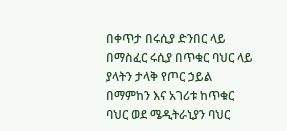በቀጥታ በሩሲያ ድንበር ላይ በማስፈር ሩሲያ በጥቁር ባህር ላይ ያላትን ታላቅ የጦር ኃይል በማምከን እና አገሪቱ ከጥቁር ባህር ወደ ሜዲትራኒያን ባህር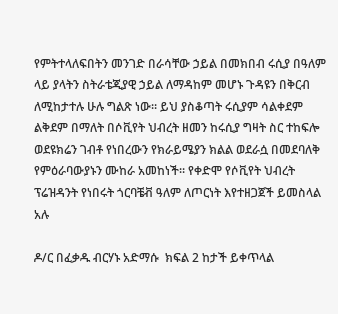የምትተላለፍበትን መንገድ በራሳቸው ኃይል በመክበብ ሩሲያ በዓለም ላይ ያላትን ስትራቴጂያዊ ኃይል ለማዳከም መሆኑ ጉዳዩን በቅርብ ለሚከታተሉ ሁሉ ግልጽ ነው። ይህ ያስቆጣት ሩሲያም ሳልቀደም ልቅደም በማለት በሶቪየት ህብረት ዘመን ከሩሲያ ግዛት ስር ተከፍሎ ወደዩክሬን ገብቶ የነበረውን የክራይሜያን ክልል ወደራሷ በመደባለቅ የምዕራባውያኑን ሙከራ አመከነች። የቀድሞ የሶቪየት ህብረት ፕሬዝዳንት የነበሩት ጎርባቼቭ ዓለም ለጦርነት እየተዘጋጀች ይመስላል አሉ

ዶ/ር በፈቃዱ ብርሃኑ አድማሱ  ክፍል 2 ከታች ይቀጥላል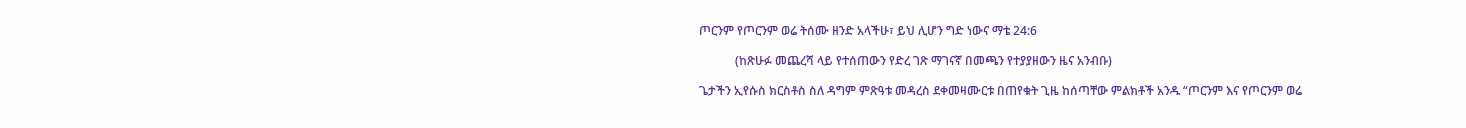ጦርንም የጦርንም ወሬ ትሰሙ ዘንድ አላችሁ፣ ይህ ሊሆን ግድ ነውና ማቴ 24:6

            (ከጽሁፉ መጨረሻ ላይ የተሰጠውን የድረ ገጽ ማገናኛ በመጫን የተያያዘውን ዜና አንብቡ)

ጌታችን ኢየሱስ ክርስቶስ ስለ ዳግም ምጽዓቱ መዳረስ ደቀመዛሙርቱ በጠየቁት ጊዜ ከሰጣቸው ምልክቶች አንዱ “ጦርንም እና የጦርንም ወሬ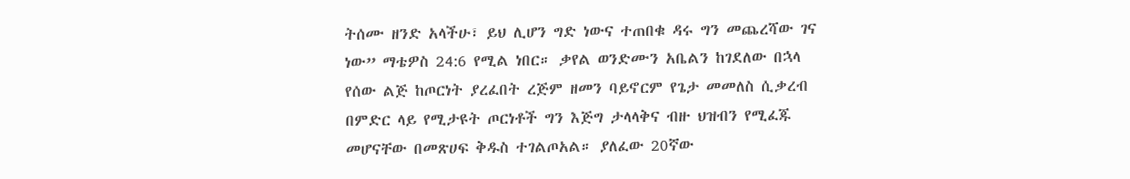ትሰሙ ዘንድ አላችሁ፣ ይህ ሊሆን ግድ ነውና ተጠበቁ ዳሩ ግን መጨረሻው ገና ነው” ማቴዎስ 24:6 የሚል ነበር። ቃየል ወንድሙን አቤልን ከገደለው በኋላ የሰው ልጅ ከጦርነት ያረፈበት ረጅም ዘመን ባይኖርም የጌታ መመለስ ሲቃረብ በምድር ላይ የሚታዩት ጦርነቶች ግን እጅግ ታላላቅና ብዙ ህዝብን የሚፈጁ መሆናቸው በመጽሀፍ ቅዱስ ተገልጦአል። ያለፈው 20ኛው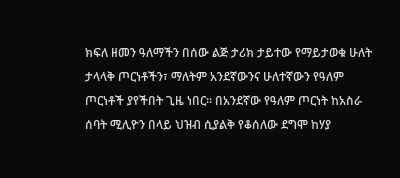ክፍለ ዘመን ዓለማችን በሰው ልጅ ታሪክ ታይተው የማይታወቁ ሁለት ታላላቅ ጦርነቶችን፣ ማለትም አንደኛውንና ሁለተኛውን የዓለም ጦርነቶች ያየችበት ጊዜ ነበር። በአንደኛው የዓለም ጦርነት ከአስራ ሰባት ሚሊዮን በላይ ህዝብ ሲያልቅ የቆሰለው ደግሞ ከሃያ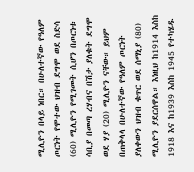ሚሊዮን በላይ ነበር። በሁለተኛው የዓለም ጦርነት የሞተው ህዝብ ደግሞ ወደ ስድሳ (60) ሚሊዮን የሚገመት ሲሆን በጦርነቱ ሳቢያ በመጣ ረሃብና በሽታ ያለቁት ደግሞ ወደ ሃያ (20) ሚሊዮን ናቸው። ይህም በጠቅላላ በሁለተኛው የዓለም ጦርነት ያለቀውን ህዝብ ቁጥር ወደ ሰማኒያ (80) ሚሊዮን ያደርሰዋል። እነዚህ ከ1914 እስከ 1918 እና ከ1939 እስከ 1945 የተካሄዱ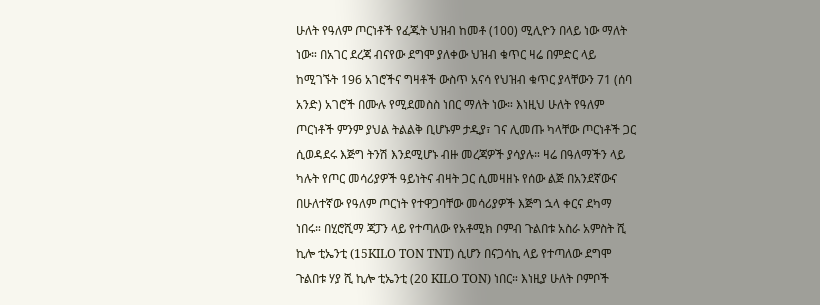ሁለት የዓለም ጦርነቶች የፈጁት ህዝብ ከመቶ (100) ሚሊዮን በላይ ነው ማለት ነው። በአገር ደረጃ ብናየው ደግሞ ያለቀው ህዝብ ቁጥር ዛሬ በምድር ላይ ከሚገኙት 196 አገሮችና ግዛቶች ውስጥ አናሳ የህዝብ ቁጥር ያላቸውን 71 (ሰባ አንድ) አገሮች በሙሉ የሚደመስስ ነበር ማለት ነው። እነዚህ ሁለት የዓለም ጦርነቶች ምንም ያህል ትልልቅ ቢሆኑም ታዲያ፣ ገና ሊመጡ ካላቸው ጦርነቶች ጋር ሲወዳደሩ እጅግ ትንሽ እንደሚሆኑ ብዙ መረጃዎች ያሳያሉ። ዛሬ በዓለማችን ላይ ካሉት የጦር መሳሪያዎች ዓይነትና ብዛት ጋር ሲመዛዘኑ የሰው ልጅ በአንደኛውና በሁለተኛው የዓለም ጦርነት የተዋጋባቸው መሳሪያዎች እጅግ ኋላ ቀርና ደካማ ነበሩ። በሂሮሺማ ጃፓን ላይ የተጣለው የአቶሚክ ቦምብ ጉልበቱ አስራ አምስት ሺ ኪሎ ቲኤንቲ (15KILO TON TNT) ሲሆን በናጋሳኪ ላይ የተጣለው ደግሞ ጉልበቱ ሃያ ሺ ኪሎ ቲኤንቲ (20 KILO TON) ነበር። እነዚያ ሁለት ቦምቦች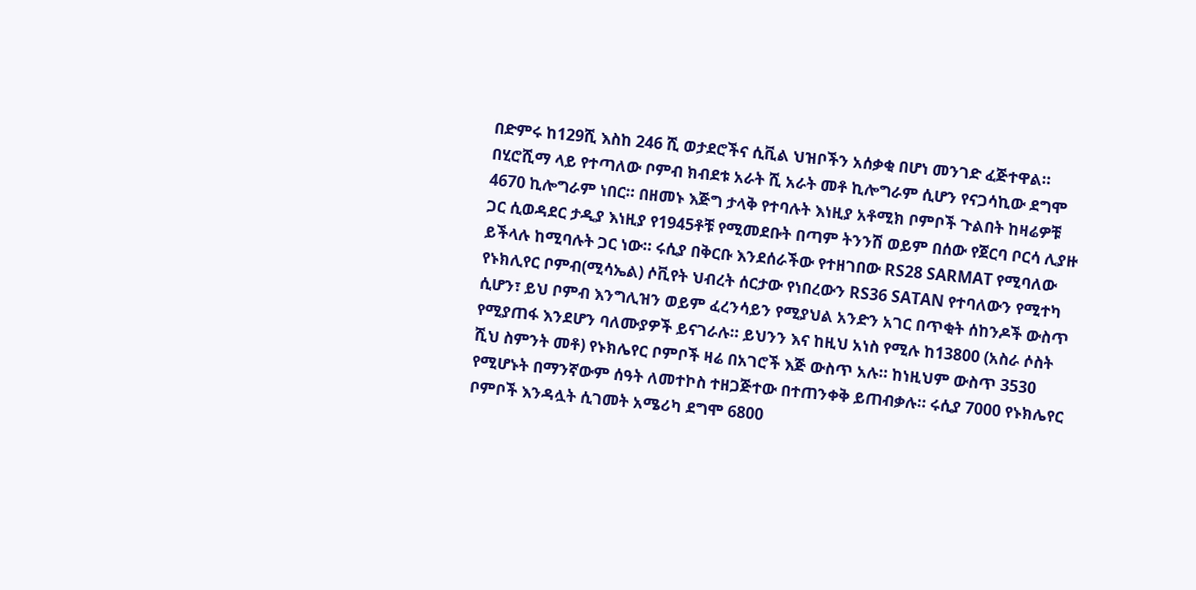በድምሩ ከ129ሺ እስከ 246 ሺ ወታደሮችና ሲቪል ህዝቦችን አሰቃቂ በሆነ መንገድ ፈጅተዋል። በሂሮሺማ ላይ የተጣለው ቦምብ ክብደቱ አራት ሺ አራት መቶ ኪሎግራም ሲሆን የናጋሳኪው ደግሞ 4670 ኪሎግራም ነበር። በዘመኑ እጅግ ታላቅ የተባሉት እነዚያ አቶሚክ ቦምቦች ጉልበት ከዛሬዎቹ ጋር ሲወዳደር ታዲያ እነዚያ የ1945ቶቹ የሚመደቡት በጣም ትንንሽ ወይም በሰው የጀርባ ቦርሳ ሊያዙ ይችላሉ ከሚባሉት ጋር ነው። ሩሲያ በቅርቡ እንደሰራችው የተዘገበው RS28 SARMAT የሚባለው የኑክሊየር ቦምብ(ሚሳኤል) ሶቪየት ህብረት ሰርታው የነበረውን RS36 SATAN የተባለውን የሚተካ ሲሆን፣ ይህ ቦምብ እንግሊዝን ወይም ፈረንሳይን የሚያህል አንድን አገር በጥቂት ሰከንዶች ውስጥ የሚያጠፋ እንደሆን ባለሙያዎች ይናገራሉ። ይህንን እና ከዚህ አነስ የሚሉ ከ13800 (አስራ ሶስት ሺህ ስምንት መቶ) የኑክሌየር ቦምቦች ዛሬ በአገሮች እጅ ውስጥ አሉ። ከነዚህም ውስጥ 3530 የሚሆኑት በማንኛውም ሰዓት ለመተኮስ ተዘጋጅተው በተጠንቀቅ ይጠብቃሉ። ሩሲያ 7000 የኑክሌየር ቦምቦች እንዳሏት ሲገመት አሜሪካ ደግሞ 6800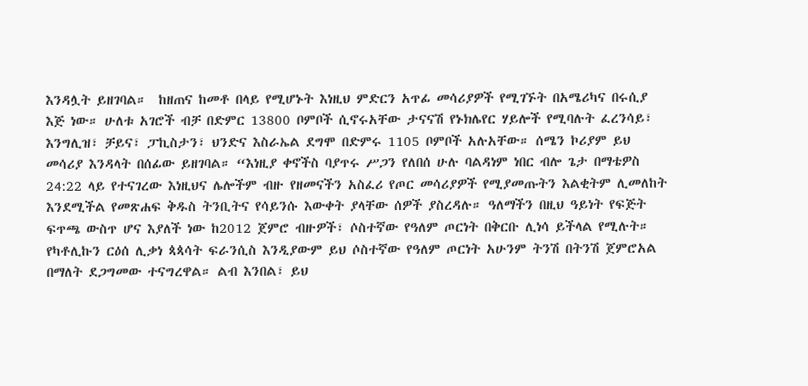እንዳሏት ይዘገባል።  ከዘጠና ከመቶ በላይ የሚሆኑት እነዚህ ምድርን አጥፊ መሳሪያዎች የሚገኙት በአሜሪካና በሩሲያ እጅ ነው። ሁለቱ አገሮች ብቻ በድምር 13800 ቦምቦች ሲኖሩአቸው ታናናሽ የኑክሌየር ሃይሎች የሚባሉት ፈረንሳይ፣ እንግሊዝ፣ ቻይና፣ ፓኪስታን፣ ህንድና እስራኤል ደግሞ በድምሩ 1105 ቦምቦች አሉአቸው። ሰሜን ኮሪያም ይህ መሳሪያ እንዳላት በሰፊው ይዘገባል። “እነዚያ ቀኖችስ ባያጥሩ ሥጋን የለበሰ ሁሉ ባልዳነም ነበር ብሎ ጌታ በማቴዎስ 24:22 ላይ የተናገረው እነዚህና ሌሎችም ብዙ የዘመናችን አስፈሪ የጦር መሳሪያዎች የሚያመጡትን እልቂትም ሊመለከት እንደሚችል የመጽሐፍ ቅዱስ ትንቢትና የሳይንሱ እውቀት ያላቸው ሰዎች ያስረዳሉ። ዓለማችን በዚህ ዓይነት የፍጅት ፍጥጫ ውስጥ ሆና እያለች ነው ከ2012 ጀምሮ ብዙዎች፣ ሶስተኛው የዓለም ጦርነት በቅርቡ ሊነሳ ይችላል የሚሉት። የካቶሊኩን ርዕሰ ሊቃነ ጳጳሳት ፍራንሲስ እንዲያውም ይህ ሶስተኛው የዓለም ጦርነት አሁንም ትንሽ በትንሽ ጀምሮአል በማለት ደጋግመው ተናግረዋል። ልብ እንበል፣ ይህ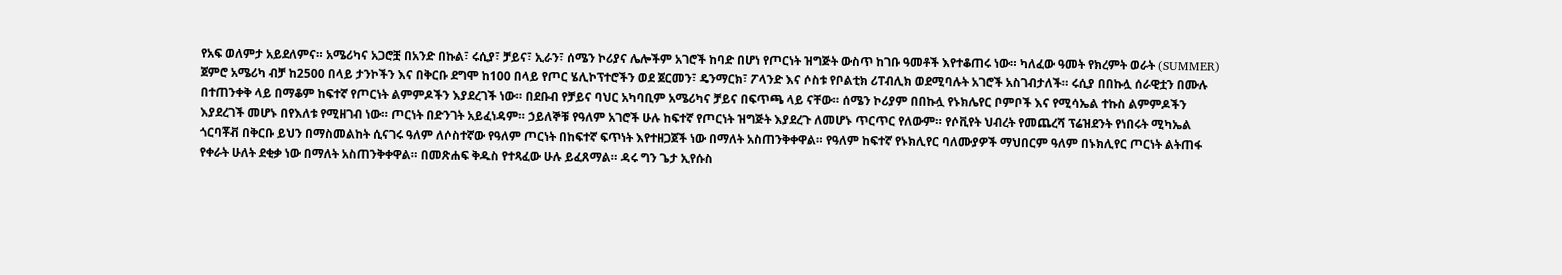የአፍ ወለምታ አይደለምና። አሜሪካና አጋሮቿ በአንድ በኩል፣ ሩሲያ፣ ቻይና፣ ኢራን፣ ሰሜን ኮሪያና ሌሎችም አገሮች ከባድ በሆነ የጦርነት ዝግጅት ውስጥ ከገቡ ዓመቶች እየተቆጠሩ ነው። ካለፈው ዓመት የክረምት ወራት (SUMMER) ጀምሮ አሜሪካ ብቻ ከ2500 በላይ ታንኮችን እና በቅርቡ ደግሞ ከ100 በላይ የጦር ሄሊኮፕተሮችን ወደ ጀርመን፣ ዴንማርክ፣ ፖላንድ እና ሶስቱ የቦልቲክ ሪፐብሊክ ወደሚባሉት አገሮች አስገብታለች። ሩሲያ በበኩሏ ሰራዊቷን በሙሉ በተጠንቀቅ ላይ በማቆም ከፍተኛ የጦርነት ልምምዶችን እያደረገች ነው። በደቡብ የቻይና ባህር አካባቢም አሜሪካና ቻይና በፍጥጫ ላይ ናቸው። ሰሜን ኮሪያም በበኩሏ የኑክሌየር ቦምቦች እና የሚሳኤል ተኩስ ልምምዶችን እያደረገች መሆኑ በየእለቱ የሚዘገብ ነው። ጦርነት በድንገት አይፈነዳም። ኃይለኞቹ የዓለም አገሮች ሁሉ ከፍተኛ የጦርነት ዝግጅት እያደረጉ ለመሆኑ ጥርጥር የለውም። የሶቪየት ህብረት የመጨረሻ ፕሬዝደንት የነበሩት ሚካኤል ጎርባቾቭ በቅርቡ ይህን በማስመልከት ሲናገሩ ዓለም ለሶስተኛው የዓለም ጦርነት በከፍተኛ ፍጥነት እየተዘጋጀች ነው በማለት አስጠንቅቀዋል። የዓለም ከፍተኛ የኑክሊየር ባለሙያዎች ማህበርም ዓለም በኑክሊየር ጦርነት ልትጠፋ የቀራት ሁለት ደቂቃ ነው በማለት አስጠንቅቀዋል። በመጽሐፍ ቅዱስ የተጻፈው ሁሉ ይፈጸማል። ዳሩ ግን ጌታ ኢየሱስ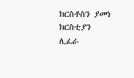ክርስቶስን ያመነ ክርስቲያን ሊፈራ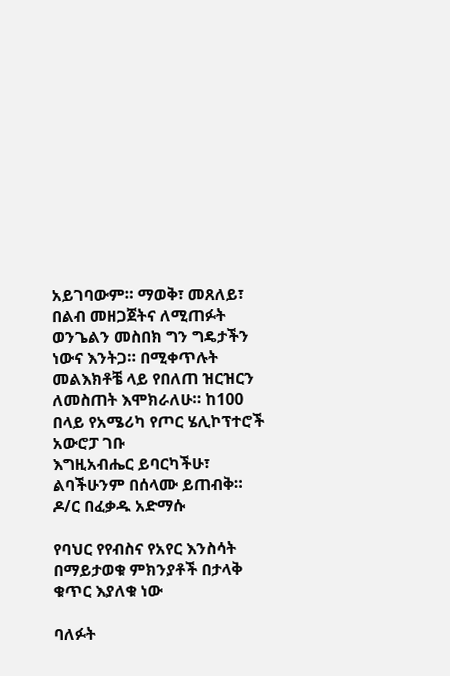አይገባውም። ማወቅ፣ መጸለይ፣ በልብ መዘጋጀትና ለሚጠፉት ወንጌልን መስበክ ግን ግዴታችን ነውና እንትጋ። በሚቀጥሉት መልእክቶቼ ላይ የበለጠ ዝርዝርን ለመስጠት እሞክራለሁ። ከ100 በላይ የአሜሪካ የጦር ሄሊኮፕተሮች አውሮፓ ገቡ
እግዚአብሔር ይባርካችሁ፣ ልባችሁንም በሰላሙ ይጠብቅ። ዶ/ር በፈቃዱ አድማሱ

የባህር የየብስና የአየር እንስሳት በማይታወቁ ምክንያቶች በታላቅ ቁጥር እያለቁ ነው

ባለፉት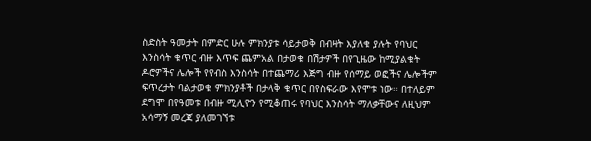ስድስት ዓመታት በምድር ሁሉ ምክንያቱ ሳይታወቅ በብዛት እያለቁ ያሉት የባህር እንስሳት ቁጥር ብዙ እጥፍ ጨምአል በታወቁ በሽታዎች በየጊዜው ከሚያልቁት ዶሮዎችና ሌሎች የየብስ እንስሳት በተጨማሪ እጅግ ብዙ የሰማይ ወፎችና ሌሎችም ፍጥረታት ባልታወቁ ምክንያቶች በታላቅ ቁጥር በየስፍራው እየሞቱ ነው። በተለይም ደግሞ በየዓመቱ በብዙ ሚሊዮን የሚቆጠሩ የባህር እንስሳት ማለቃቸውና ለዚህም አሳማኝ መረጃ ያለመገኘቱ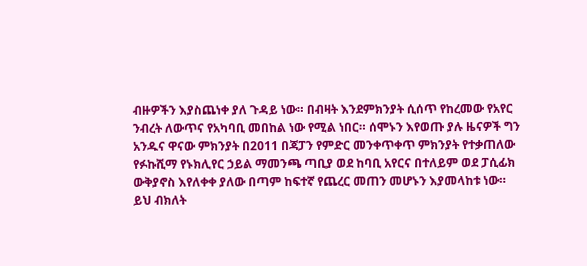ብዙዎችን እያስጨነቀ ያለ ጉዳይ ነው። በብዛት እንደምክንያት ሲሰጥ የከረመው የአየር ንብረት ለውጥና የአካባቢ መበከል ነው የሚል ነበር። ሰሞኑን እየወጡ ያሉ ዜናዎች ግን አንዱና ዋናው ምክንያት በ2011 በጃፓን የምድር መንቀጥቀጥ ምክንያት የተቃጠለው የፉኩሺማ የኑክሊየር ኃይል ማመንጫ ጣቢያ ወደ ከባቢ አየርና በተለይም ወደ ፓሲፊክ ውቅያኖስ እየለቀቀ ያለው በጣም ከፍተኛ የጨረር መጠን መሆኑን እያመላከቱ ነው። ይህ ብክለት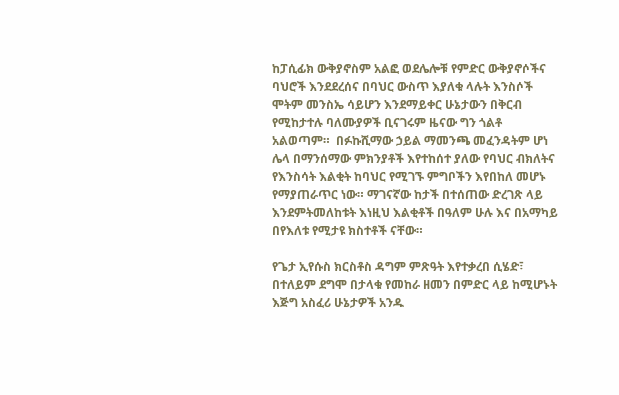ከፓሲፊክ ውቅያኖስም አልፎ ወደሌሎቹ የምድር ውቅያኖሶችና ባህሮች እንደደረሰና በባህር ውስጥ እያለቁ ላሉት እንስሶች ሞትም መንስኤ ሳይሆን እንደማይቀር ሁኔታውን በቅርብ የሚከታተሉ ባለሙያዎች ቢናገሩም ዜናው ግን ጎልቶ አልወጣም።  በፉኩሺማው ኃይል ማመንጫ መፈንዳትም ሆነ ሌላ በማንሰማው ምክንያቶች እየተከሰተ ያለው የባህር ብክለትና የእንስሳት እልቂት ከባህር የሚገኙ ምግቦችን እየበከለ መሆኑ የማያጠራጥር ነው። ማገናኛው ከታች በተሰጠው ድረገጽ ላይ እንደምትመለከቱት እነዚህ እልቂቶች በዓለም ሁሉ እና በአማካይ በየእለቱ የሚታዩ ክስተቶች ናቸው።

የጌታ ኢየሱስ ክርስቶስ ዳግም ምጽዓት እየተቃረበ ሲሄድ፣ በተለይም ደግሞ በታላቁ የመከራ ዘመን በምድር ላይ ከሚሆኑት እጅግ አስፈሪ ሁኔታዎች አንዱ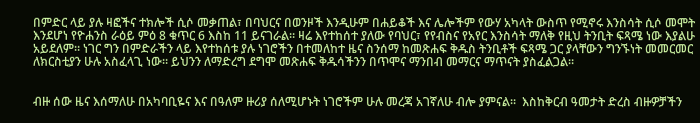በምድር ላይ ያሉ ዛፎችና ተክሎች ሲሶ መቃጠል፣ በባህርና በወንዞች እንዲሁም በሐይቆች እና ሌሎችም የውሃ አካላት ውስጥ የሚኖሩ እንስሳት ሲሶ መሞት እንደሆነ የዮሐንስ ራዕይ ምዕ 8 ቁጥር 6 እስከ 11 ይናገራል። ዛሬ እየተከሰተ ያለው የባህር፣ የየብስና የአየር እንስሳት ማለቅ የዚህ ትንቢት ፍጻሜ ነው እያልሁ አይደለም። ነገር ግን በምድራችን ላይ እየተከሰቱ ያሉ ነገሮችን በተመለከተ ዜና ስንሰማ ከመጽሐፍ ቅዱስ ትንቢቶች ፍጻሜ ጋር ያላቸውን ግንኙነት መመርመር ለክርስቲያን ሁሉ አስፈላጊ ነው። ይህንን ለማድረግ ደግሞ መጽሐፍ ቅዱሳችንን በጥሞና ማንበብ መማርና ማጥናት ያስፈልጋል።


ብዙ ሰው ዜና እሰማለሁ በአካባቢዬና እና በዓለም ዙሪያ ሰለሚሆኑት ነገሮችም ሁሉ መረጃ አገኛለሁ ብሎ ያምናል።  እስከቅርብ ዓመታት ድረስ ብዙዎቻችን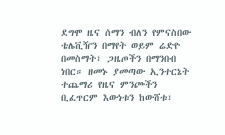ደግሞ ዜና ሰማን ብለን የምናስበው ቴሌቪዥን በማየት ወይም ሬድዮ በመስማት፣ ጋዜጦችን በማንበብ ነበር። ዘመኑ ያመጣው ኢንተርኔት ተጨማሪ የዜና ምንጮችን ቢፈጥርም እውነቱን ከውሸቱ፣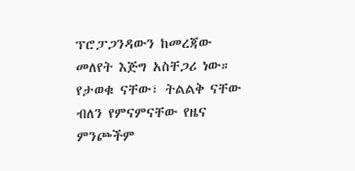ፕሮፓጋንዳውን ከመረጃው መለየት እጅግ አስቸጋሪ ነው። የታወቁ ናቸው፣ ትልልቅ ናቸው ብለን የምናምናቸው የዜና ምንጮችም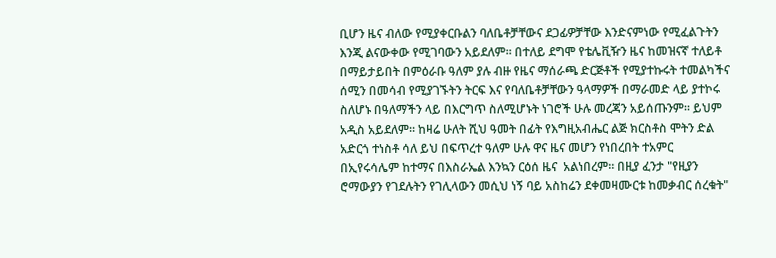ቢሆን ዜና ብለው የሚያቀርቡልን ባለቤቶቻቸውና ደጋፊዎቻቸው እንድናምነው የሚፈልጉትን እንጂ ልናውቀው የሚገባውን አይደለም። በተለይ ደግሞ የቴሌቪዥን ዜና ከመዝናኛ ተለይቶ በማይታይበት በምዕራቡ ዓለም ያሉ ብዙ የዜና ማሰራጫ ድርጅቶች የሚያተኩሩት ተመልካችና ሰሚን በመሳብ የሚያገኙትን ትርፍ እና የባለቤቶቻቸውን ዓላማዎች በማራመድ ላይ ያተኮሩ ስለሆኑ በዓለማችን ላይ በእርግጥ ስለሚሆኑት ነገሮች ሁሉ መረጃን አይሰጡንም። ይህም አዲስ አይደለም። ከዛሬ ሁለት ሺህ ዓመት በፊት የእግዚአብሔር ልጅ ክርስቶስ ሞትን ድል አድርጎ ተነስቶ ሳለ ይህ በፍጥረተ ዓለም ሁሉ ዋና ዜና መሆን የነበረበት ተአምር በኢየሩሳሌም ከተማና በእስራኤል እንኳን ርዕሰ ዜና  አልነበረም። በዚያ ፈንታ "የዚያን ሮማውያን የገደሉትን የገሊላውን መሲህ ነኝ ባይ አስከሬን ደቀመዛሙርቱ ከመቃብር ሰረቁት"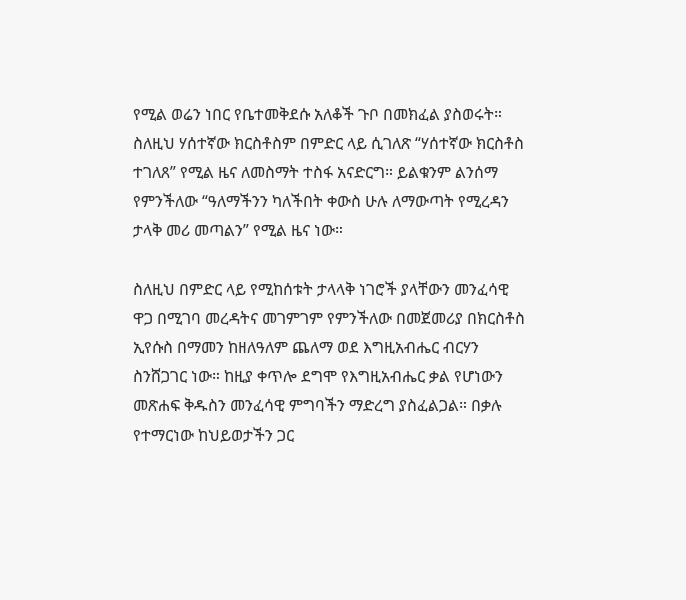የሚል ወሬን ነበር የቤተመቅደሱ አለቆች ጉቦ በመክፈል ያስወሩት።  ስለዚህ ሃሰተኛው ክርስቶስም በምድር ላይ ሲገለጽ “ሃሰተኛው ክርስቶስ ተገለጸ” የሚል ዜና ለመስማት ተስፋ አናድርግ። ይልቁንም ልንሰማ የምንችለው “ዓለማችንን ካለችበት ቀውስ ሁሉ ለማውጣት የሚረዳን ታላቅ መሪ መጣልን” የሚል ዜና ነው።

ስለዚህ በምድር ላይ የሚከሰቱት ታላላቅ ነገሮች ያላቸውን መንፈሳዊ ዋጋ በሚገባ መረዳትና መገምገም የምንችለው በመጀመሪያ በክርስቶስ ኢየሱስ በማመን ከዘለዓለም ጨለማ ወደ እግዚአብሔር ብርሃን ስንሸጋገር ነው። ከዚያ ቀጥሎ ደግሞ የእግዚአብሔር ቃል የሆነውን መጽሐፍ ቅዱስን መንፈሳዊ ምግባችን ማድረግ ያስፈልጋል። በቃሉ የተማርነው ከህይወታችን ጋር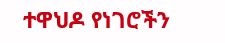ተዋህዶ የነገሮችን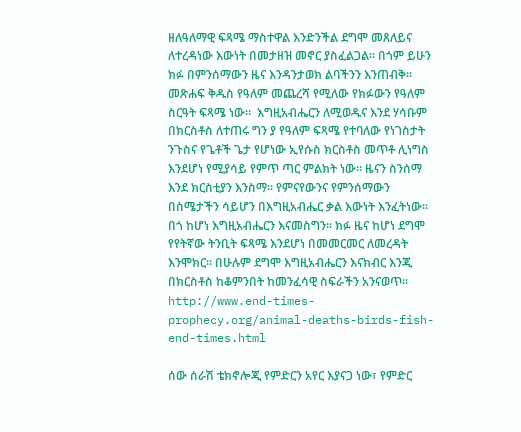ዘለዓለማዊ ፍጻሜ ማስተዋል እንድንችል ደግሞ መጸለይና ለተረዳነው እውነት በመታዘዝ መኖር ያስፈልጋል። በጎም ይሁን ክፉ በምንሰማውን ዜና እንዳንታወክ ልባችንን እንጠብቅ። መጽሐፍ ቅዱስ የዓለም መጨረሻ የሚለው የክፉውን የዓለም ስርዓት ፍጻሜ ነው።  እግዚአብሔርን ለሚወዱና እንደ ሃሳቡም በክርስቶስ ለተጠሩ ግን ያ የዓለም ፍጻሜ የተባለው የነገስታት ንጉስና የጌቶች ጌታ የሆነው ኢየሱስ ክርስቶስ መጥቶ ሊነግስ እንደሆነ የሚያሳይ የምጥ ጣር ምልክት ነው። ዜናን ስንሰማ እንደ ክርስቲያን እንስማ። የምናየውንና የምንሰማውን በስሜታችን ሳይሆን በእግዚአብሔር ቃል እውነት እንፈትነው። በጎ ከሆነ እግዚአብሔርን እናመስግን። ክፉ ዜና ከሆነ ደግሞ የየትኛው ትንቢት ፍጻሜ እንደሆነ በመመርመር ለመረዳት እንሞክር። በሁሉም ደግሞ እግዚአብሔርን እናክብር እንጂ በክርስቶስ ከቆምንበት ከመንፈሳዊ ስፍራችን አንናወጥ። http://www.end-times-prophecy.org/animal-deaths-birds-fish-end-times.html

ሰው ሰራሽ ቴክኖሎጂ የምድርን አየር እያናጋ ነው፣ የምድር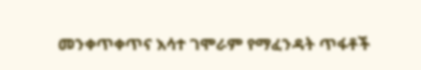መንቀጥቀጥና እሳተ ገሞራም የማፈንዳት ጥፋቶች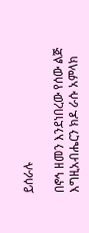ይሰራሉ

በኖኅ ዘመን እንደነበረው የሰው ልጅ እግዚአብሔርን ክዶ ራሱ አምላክ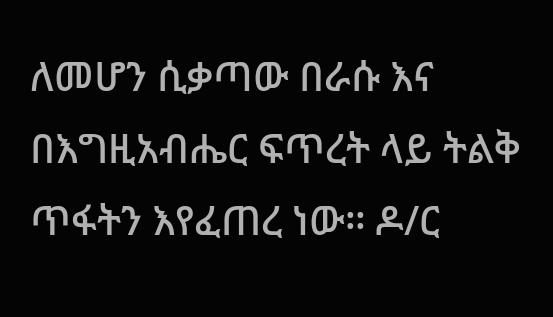ለመሆን ሲቃጣው በራሱ እና በእግዚአብሔር ፍጥረት ላይ ትልቅ ጥፋትን እየፈጠረ ነው። ዶ/ር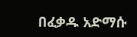በፈቃዱ አድማሱ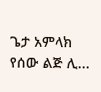ጌታ አምላክ የሰው ልጅ ሊ...